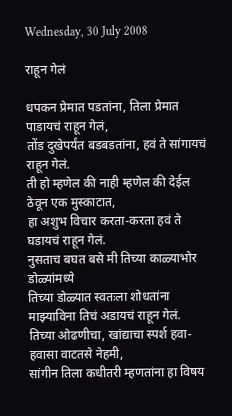Wednesday, 30 July 2008

राहून गेलं

धपकन प्रेमात पडतांना, तिला प्रेमात पाडायचं राहून गेलं,
तोंड दुखेपर्यंत बडबडतांना, हवं ते सांगायचं राहून गेलं.
ती हो म्हणेल की नाही म्हणेल की देईल ठेवून एक मुस्काटात,
हा अशुभ विचार करता-करता हवं ते घडायचं राहून गेलं.
नुसताच बघत बसे मी तिच्या काळ्याभोर डोळ्यांमध्ये
तिच्या डोळ्यात स्वतःला शोधतांना माझ्याविना तिचं अडायचं राहून गेलं.
तिच्या ओढणीचा, खांद्याचा स्पर्श हवा-हवासा वाटतसे नेहमी,
सांगीन तिला कधीतरी म्हणतांना हा विषय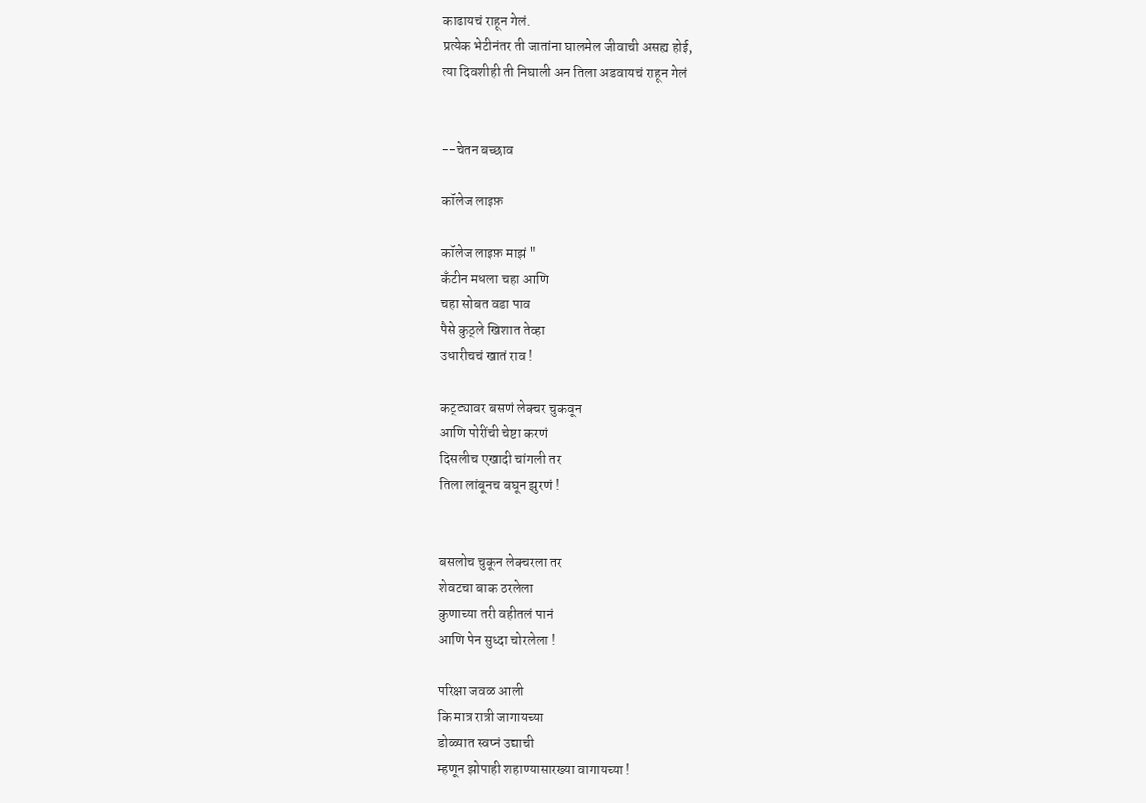काढायचं राहून गेलं.
प्रत्येक भेटीनंतर ती जातांना घालमेल जीवाची असह्य होई,
त्या दिवशीही ती निघाली अन तिला अडवायचं राहून गेलं


--चेतन बच्छाव

कॉलेज लाइफ़

कॉलेज लाइफ़ माझं "
कँटीन मधला चहा आणि
चहा सोबत वडा पाव
पैसे कुठ्ले खिशात तेव्हा
उधारीचचं खातं राव !

कट्ट्यावर बसणं लेक्चर चुकवून
आणि पोरींची चेष्टा करणं
दिसलीच एखादी चांगली तर
तिला लांबूनच बघून झुरणं !


बसलोच चुकून लेक्चरला तर
शेवटचा बाक ठरलेला
कुणाच्या तरी वहीतलं पानं
आणि पेन सुध्दा चोरलेला !

परिक्षा जवळ आली
कि मात्र रात्री जागायच्या
डोळ्यात स्वप्नं उद्याची
म्हणून झोपाही शहाण्यासारख्या वागायच्या !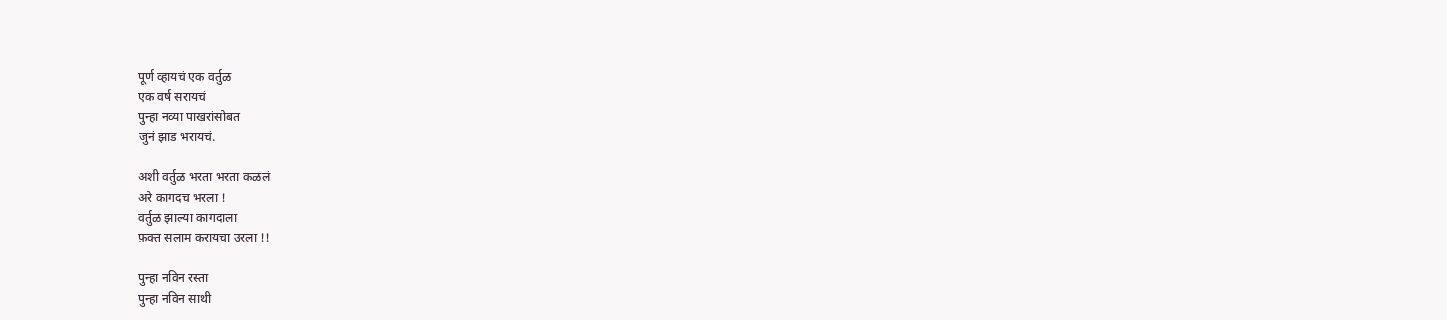पूर्ण व्हायचं एक वर्तुळ
एक वर्ष सरायचं
पुन्हा नव्या पाखरांसोबत
जुनं झाड भरायचं.

अशी वर्तुळ भरता भरता कळलं
अरे कागदच भरला !
वर्तुळ झाल्या कागदाला
फ़क्त सलाम करायचा उरला !!

पुन्हा नविन रस्ता
पुन्हा नविन साथी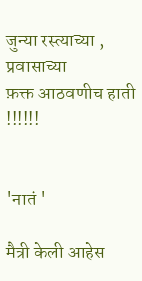जुन्या रस्त्याच्या , प्रवासाच्या
फ़क्त आठवणीच हाती !!!!!!


'नातं '

मैत्री केली आहेस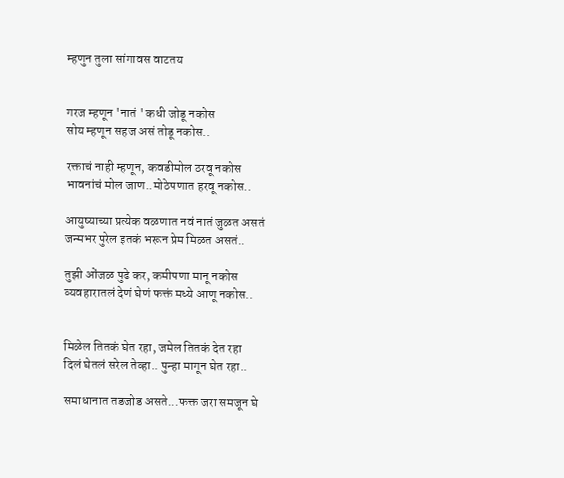म्हणुन तुला सांगावस वाटतय


गरज म्हणून 'नातं ' कधी जोडू नकोस
सोय म्हणून सहज असं तोडू नकोस..

रक्ताचं नाही म्हणून, कवडीमोल ठरवू नकोस
भावनांचं मोल जाण..मोठेपणात हरवू नकोस..

आयुष्याच्या प्रत्येक वळणात नवं नातं जुळत असतं
जन्मभर पुरेल इतकं भरून प्रेम मिळत असतं..

तुझी ओंजळ पुढे कर, कमीपणा मानू नकोस
व्यवहारातलं देणं घेणं फक्तं मध्ये आणू नकोस..


मिळेल तितकं घेत रहा, जमेल तितकं देत रहा
दिलं घेतलं सरेल तेव्हा.. पुन्हा मागून घेत रहा..

समाधानात तडजोड असते...फक्त जरा समजून घे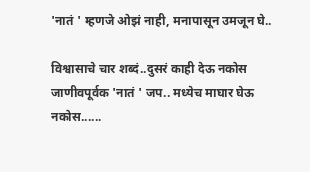'नातं ' म्हणजे ओझं नाही, मनापासून उमजून घे..

विश्वासाचे चार शब्दं..दुसरं काही देऊ नकोस
जाणीवपूर्वक 'नातं ' जप.. मध्येच माघार घेऊ नकोस......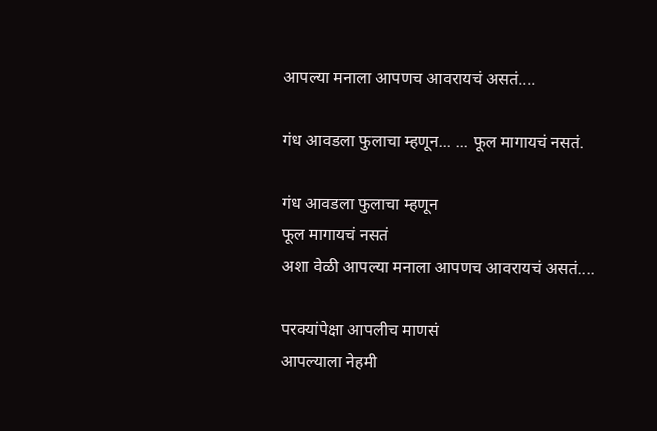आपल्या मनाला आपणच आवरायचं असतं....

गंध आवडला फुलाचा म्हणून... ... फूल मागायचं नसतं.

गंध आवडला फुलाचा म्हणून
फूल मागायचं नसतं
अशा वेळी आपल्या मनाला आपणच आवरायचं असतं....

परक्यांपेक्षा आपलीच माणसं
आपल्याला नेहमी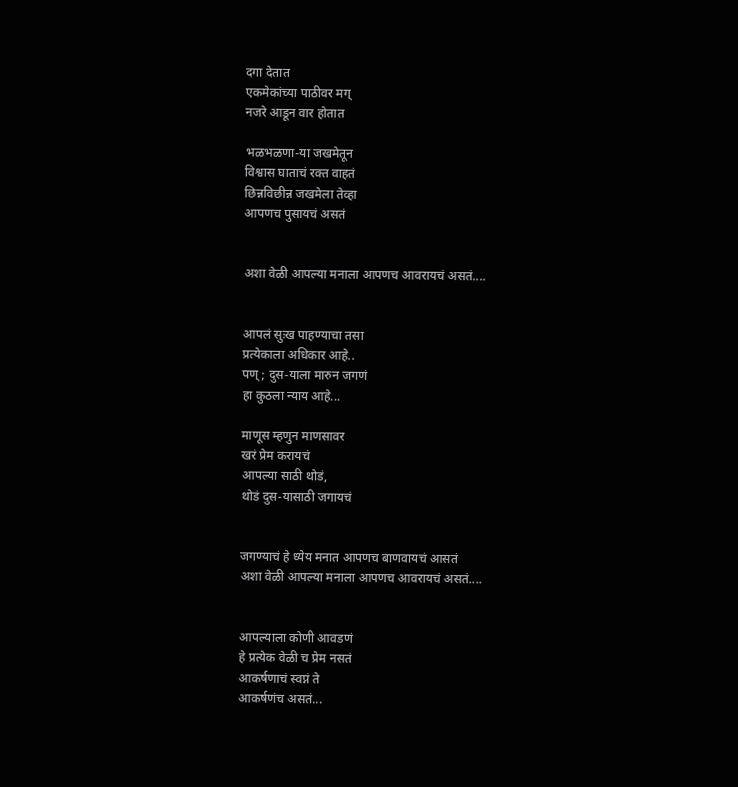दगा देतात
एकमेकांच्या पाठीवर मग्
नजरे आडून वार होतात

भळभळणा-या जखमेतून
विश्वास घाताचं रक्त वाहतं
छिन्नविछीन्न जखमेला तेव्हा
आपणच पुसायचं असतं


अशा वेळी आपल्या मनाला आपणच आवरायचं असतं....


आपलं सुःख पाहण्याचा तसा
प्रत्येकाला अधिकार आहे..
पण्; दुस-याला मारुन जगणं
हा कुठला न्याय आहे...

माणूस म्हणुन माणसावर
खरं प्रेम करायचं
आपल्या साठी थोडं,
थोडं दुस-यासाठी जगायचं


जगण्याचं हे ध्येय मनात आपणच बाणवायचं आसतं
अशा वेळी आपल्या मनाला आपणच आवरायचं असतं....


आपल्याला कोणी आवडणं
हे प्रत्येक वेळी च प्रेम नसतं
आकर्षणाचं स्वप्नं ते
आकर्षणंच असतं...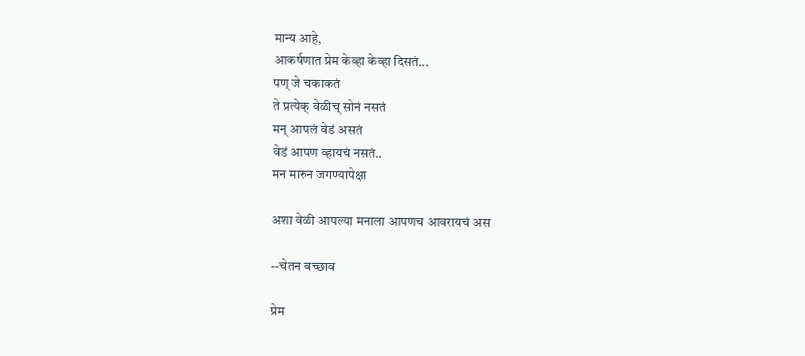मान्य आहे,
आकर्षणात प्रेम केव्हा केव्हा दिसतं...
पण् जे चकाकतं
ते प्रत्येक् वेळीच् सोनं नसतं
मन् आपलं वेडं असतं
वेडं आपण व्हायचं नसतं..
मन मारुन जगण्यापेक्षा

अशा वेळी आपल्या मनाला आपणच आवरायचं अस

--चेतन बच्छाव

प्रेम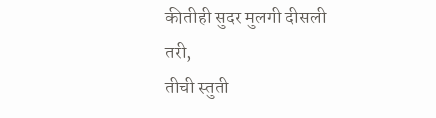कीतीही सुदर मुलगी दीसली
तरी,
तीची स्तुती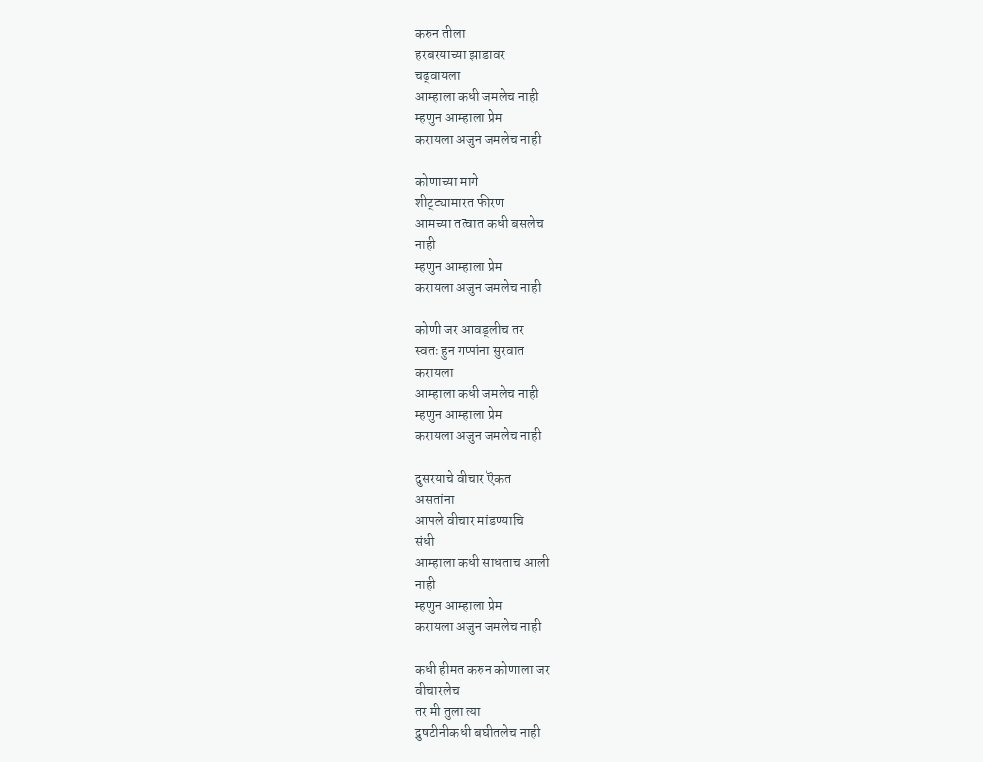करुन तीला
हरबरयाच्या झाडावर
चढ्वायला
आम्हाला कधी जमलेच नाही
म्हणुन आम्हाला प्रेम
करायला अजुन जमलेच नाही

कोणाच्या मागे
शीट्ट्यामारत फीरण
आमच्या तत्वात कधी बसलेच
नाही
म्हणुन आम्हाला प्रेम
करायला अजुन जमलेच नाही

कोणी जर आवड्लीच तर
स्वतः हुन गप्पांना सुरवात
करायला
आम्हाला कधी जमलेच नाही
म्हणुन आम्हाला प्रेम
करायला अजुन जमलेच नाही

दुसरयाचे वीचार ऎकत
असतांना
आपले वीचार मांडण्याचि
संधी
आम्हाला कधी साधताच आली
नाही
म्हणुन आम्हाला प्रेम
करायला अजुन जमलेच नाही

कधी हीमत करुन कोणाला जर
वीचारलेच
तर मी तुला त्या
द्रुषटीनीकधी बघीतलेच नाही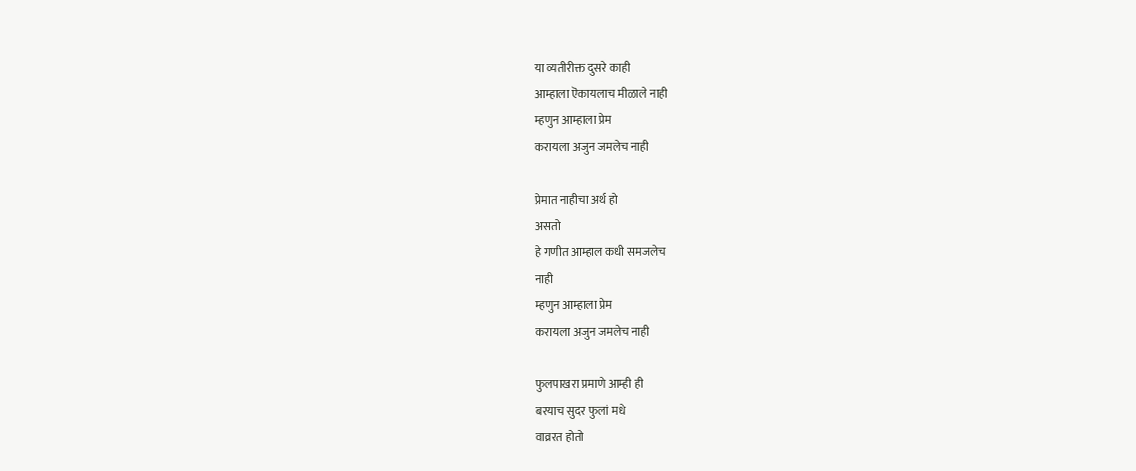या व्यतीरीक्त दुसरे काही
आम्हाला ऎकायलाच मीळाले नाही
म्हणुन आम्हाला प्रेम
करायला अजुन जमलेच नाही

प्रेमात नाहीचा अर्थ हो
असतो
हे गणीत आम्हाल कधी समजलेच
नाही
म्हणुन आम्हाला प्रेम
करायला अजुन जमलेच नाही

फुलपाखरा प्रमाणे आम्ही ही
बरयाच सुदर फुलां मधे
वाव्ररत होतो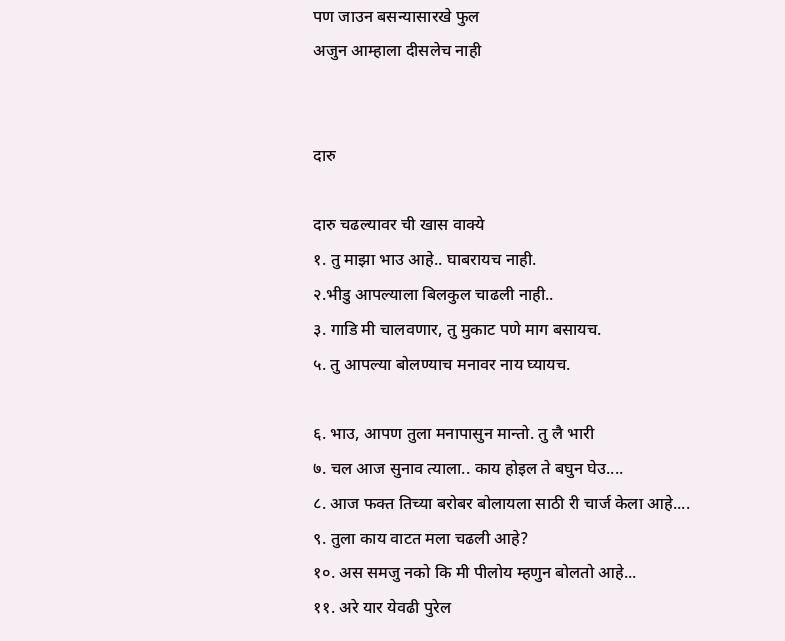पण जाउन बसन्यासारखे फुल
अजुन आम्हाला दीसलेच नाही


दारु

दारु चढल्यावर ची खास वाक्ये
१. तु माझा भाउ आहे.. घाबरायच नाही.
२.भीडु आपल्याला बिलकुल चाढली नाही..
३. गाडि मी चालवणार, तु मुकाट पणे माग बसायच.
५. तु आपल्या बोलण्याच मनावर नाय घ्यायच.

६. भाउ, आपण तुला मनापासुन मान्तो. तु लै भारी
७. चल आज सुनाव त्याला.. काय होइल ते बघुन घेउ....
८. आज फक्त तिच्या बरोबर बोलायला साठी री चार्ज केला आहे....
९. तुला काय वाटत मला चढली आहे?
१०. अस समजु नको कि मी पीलोय म्हणुन बोलतो आहे...
११. अरे यार येवढी पुरेल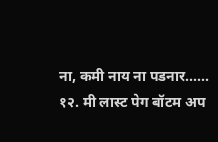ना, कमी नाय ना पडनार......
१२. मी लास्ट पेग बॉटम अप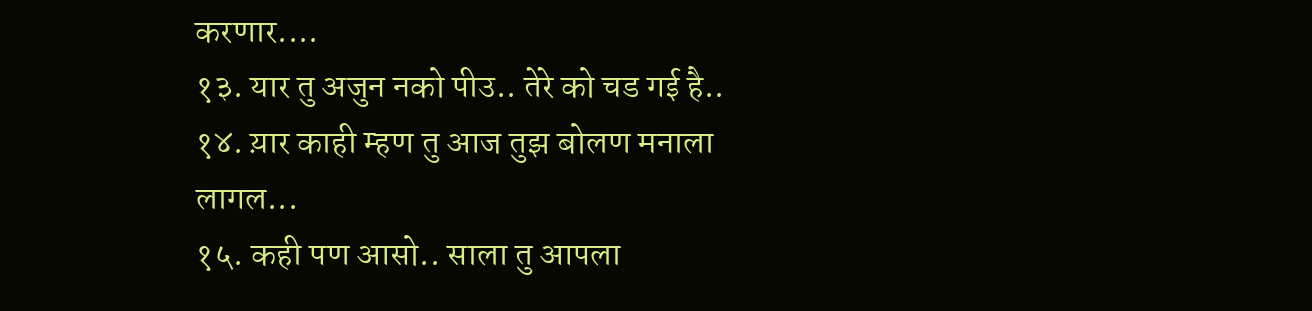करणार....
१३. यार तु अजुन नको पीउ.. तेरे को चड गई है..
१४. य़ार काही म्हण तु आज तुझ बोलण मनाला लागल...
१५. कही पण आसो.. साला तु आपला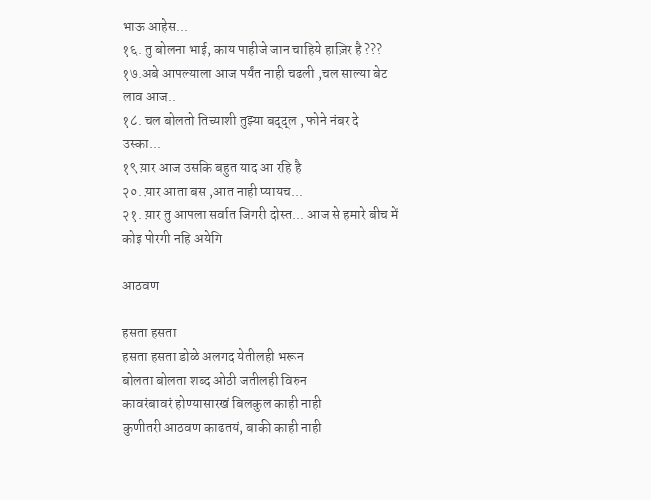भाऊ आहेस...
१६. तु बोलना भाई, काय पाहीजे जान चाहिये हाज़िर है ???
१७.अबे आपल्याला आज पर्यंत नाही चढली ,चल साल्या बेट लाव आज..
१८. चल बोलतो तिच्याशी तुझ्या बद्द्ल , फोने नंबर दे उस्का...
१९ य़ार आज उसकि बहुत याद आ रहि है
२०. य़ार आता बस ,आत नाही प्यायच...
२१. य़ार तु आपला सर्वात जिगरी दोस्त... आज से हमारे बीच में कोइ पोरगी नहि अयेगि

आठवण

हसता हसता
हसता हसता डोळे अलगद येतीलही भरून
बोलता बोलता शब्द ओठी जतीलही विरुन
कावरंबावरं होण्यासारखं बिलकुल काही नाही
कुणीतरी आठवण काढतयं, बाकी काही नाही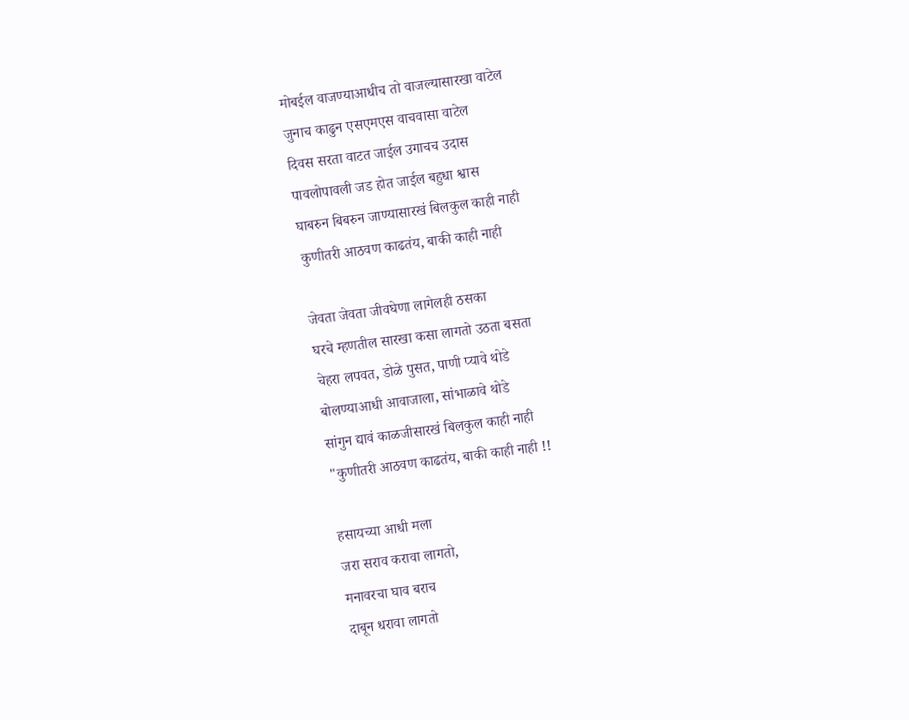मोबईल वाजण्याआधीच तो वाजल्यासारखा वाटेल
जुनाच काढुन एसएमएस वाचवासा वाटेल
दिवस सरता वाटत जाईल उगाचच उदास
पावलोपावली जड होत जाईल बहुधा श्वास
घाबरुन बिबरुन जाण्यासारखं बिलकुल काही नाही
कुणीतरी आठवण काढतंय, बाकी काही नाही

जेवता जेवता जीवघेणा लागेलही ठसका
घरचे म्हणतील सारखा कसा लागतो उठता बसता
चेहरा लपवत, डोळे पुसत, पाणी प्यावे थोडे
बोलण्याआधी आवाजाला, सांभाळावे थोडे
सांगुन द्यावं काळजीसारखं बिलकुल काही नाही
"कुणीतरी आठवण काढतंय, बाकी काही नाही !!

हसायच्या आधी मला
जरा सराव करावा लागतो,
मनावरचा घाव बराच
दाबून धरावा लागतो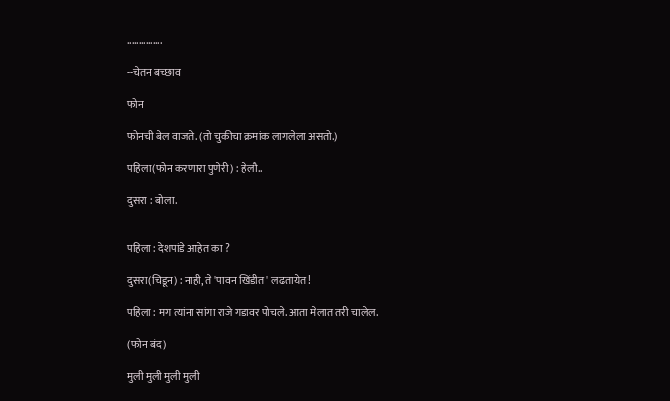...............

--चेतन बच्छाव

फोन

फोनची बेल वाजते. (तो चुकीचा क्रमांक लागलेला असतो.)

पहिला(फोन करणारा पुणेरी) : हेलौ..

दुसरा : बोला.


पहिला : देशपांडे आहेत का ?

दुसरा(चिडून) : नाही, ते 'पावन खिंडीत' लढतायेत!

पहिला : मग त्यांना सांगा राजे गडावर पोचले. आता मेलात तरी चालेल.

(फोन बंद)

मुली मुली मुली मुली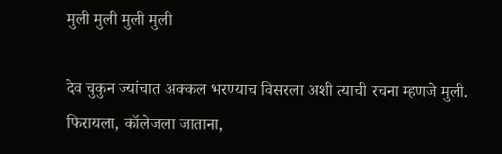मुली मुली मुली मुली

देव चुकुन ज्यांचात अक्कल भरण्याच विसरला अशी त्याची रचना म्हणजे मुली.
फिरायला, कॉलेजला जाताना,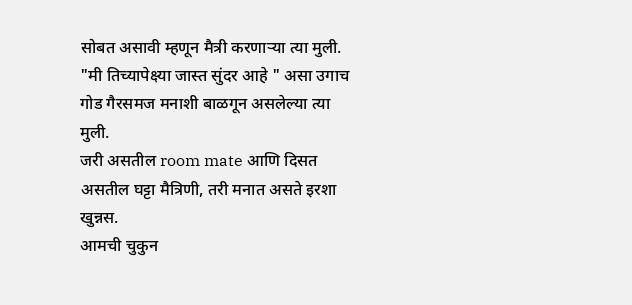सोबत असावी म्हणून मैत्री करणार्‍या त्या मुली.
"मी तिच्यापेक्ष्या जास्त सुंदर आहे " असा उगाच गोड गैरसमज मनाशी बाळगून असलेल्या त्या मुली.
जरी असतील room mate आणि दिसत असतील घट्टा मैत्रिणी, तरी मनात असते इरशा खुन्नस.
आमची चुकुन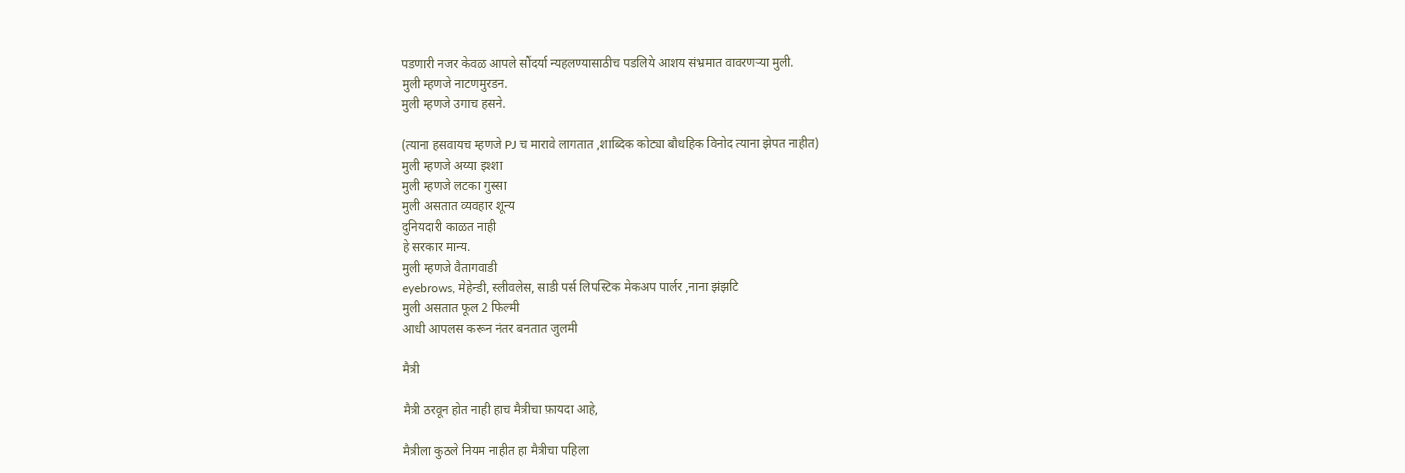पडणारी नजर केवळ आपले सौंदर्या न्यहलण्यासाठीच पडलिये आशय संभ्रमात वावरणर्‍या मुली.
मुली म्हणजे नाटणमुरडन.
मुली म्हणजे उगाच हसने.

(त्याना हसवायच म्हणजे PJ च मारावे लागतात ,शाब्दिक कोट्या बौधहिक विनोद त्याना झेपत नाहीत)
मुली म्हणजे अय्या इश्शा
मुली म्हणजे लटका गुस्सा
मुली असतात व्यवहार शून्य
दुनियदारी काळत नाही
हे सरकार मान्य.
मुली म्हणजे वैतागवाडी
eyebrows, मेहेन्डी, स्लीवलेस, साडी पर्स लिपस्टिक मेकअप पार्लर ,नाना झंझटि
मुली असतात फूल 2 फिल्मी
आधी आपलस करून नंतर बनतात जुलमी

मैत्री

मैत्री ठरवून होत नाही हाच मैत्रीचा फ़ायदा आहे,

मैत्रीला कुठले नियम नाहीत हा मैत्रीचा पहिला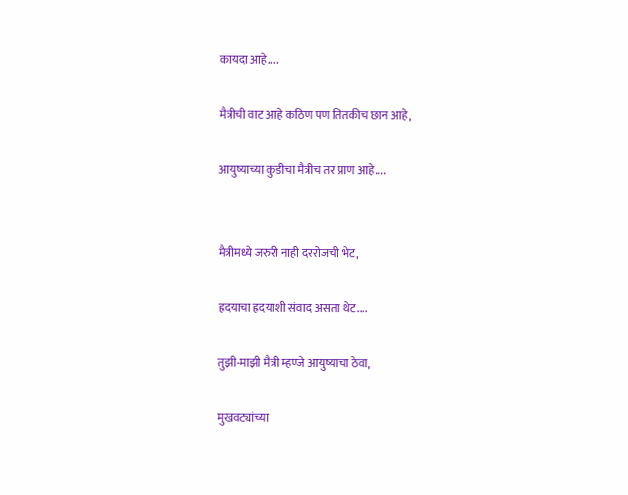कायदा आहे....

मैत्रीची वाट आहे कठिण पण तितकीच छान आहे,

आयुष्याच्या कुडीचा मैत्रीच तर प्राण आहे....


मैत्रीमध्ये जरुरी नाही दररोजची भेट,

ह्रदयाचा ह्रदयाशी संवाद असता थेट....

तुझी-माझी मैत्री म्हण्जे आयुष्याचा ठेवा,

मुखवट्यांच्या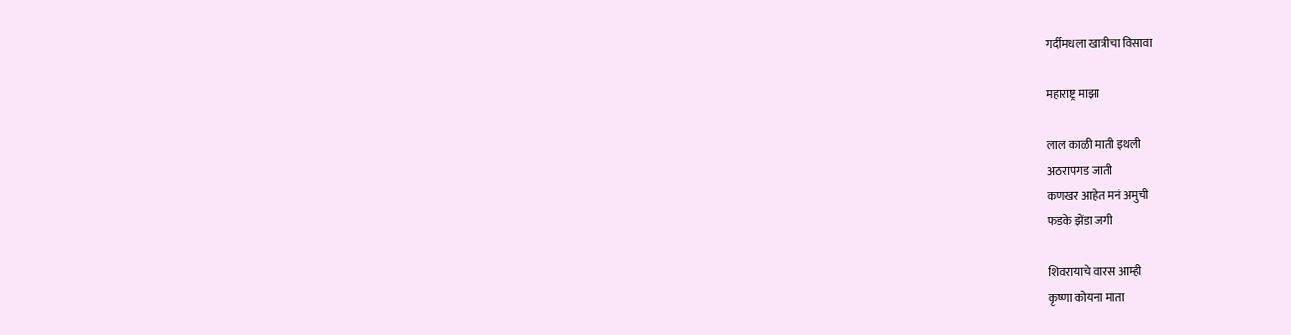गर्दीमधला खात्रीचा विसावा

महाराष्ट्र माझा

लाल काळी माती इथली
अठरापगड जाती
कणखर आहेत मनं अमुची
फडके झेंडा जगी

शिवरायाचे वारस आम्ही
कृष्णा कोयना माता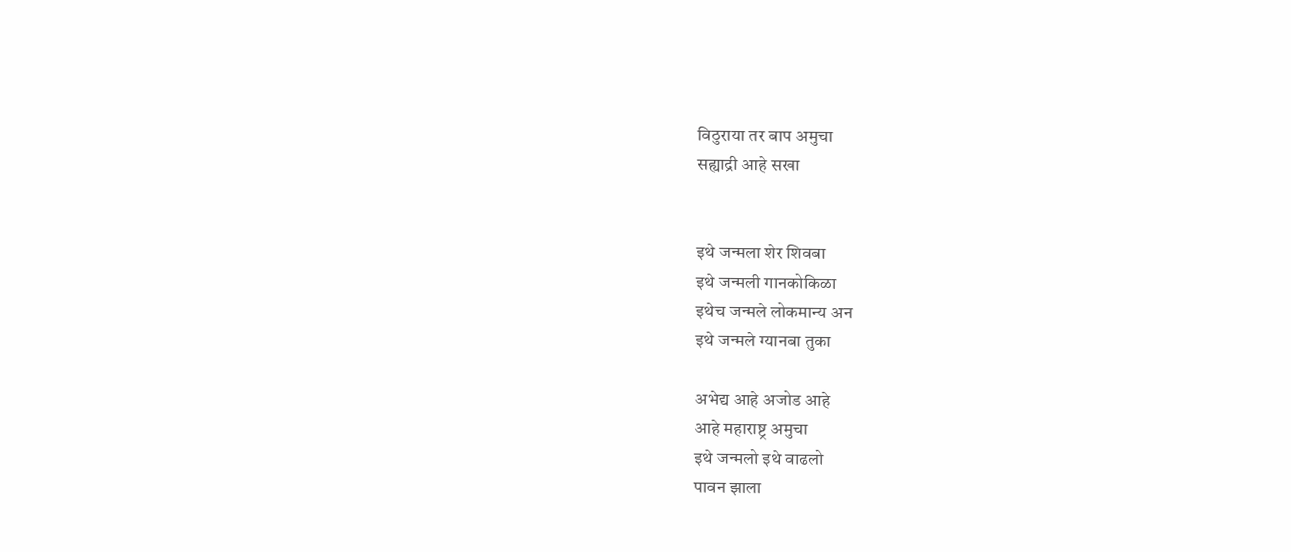विठुराया तर बाप अमुचा
सह्याद्री आहे सखा


इथे जन्मला शेर शिवबा
इथे जन्मली गानकोकिळा
इथेच जन्मले लोकमान्य अन
इथे जन्मले ग्यानबा तुका

अभेद्य आहे अजोड आहे
आहे महाराष्ट्र अमुचा
इथे जन्मलो इथे वाढलो
पावन झाला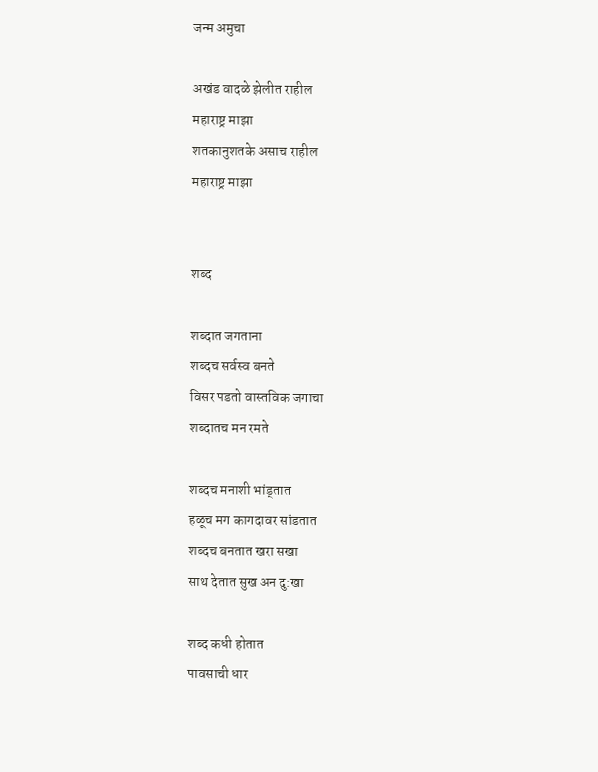जन्म अमुचा

अखंड वादळे झेलीत राहील
महाराष्ट्र माझा
शतकानुशतके असाच राहील
महाराष्ट्र माझा


शब्द

शब्दात जगताना
शब्दच सर्वस्व बनते
विसर पडतो वास्तविक जगाचा
शब्दातच मन रमते

शब्दच मनाशी भांड्तात
हळूच मग कागदावर सांडतात
शब्दच बनतात खरा सखा
साथ देतात सुख अन दु:खा

शब्द कधी होतात
पावसाची धार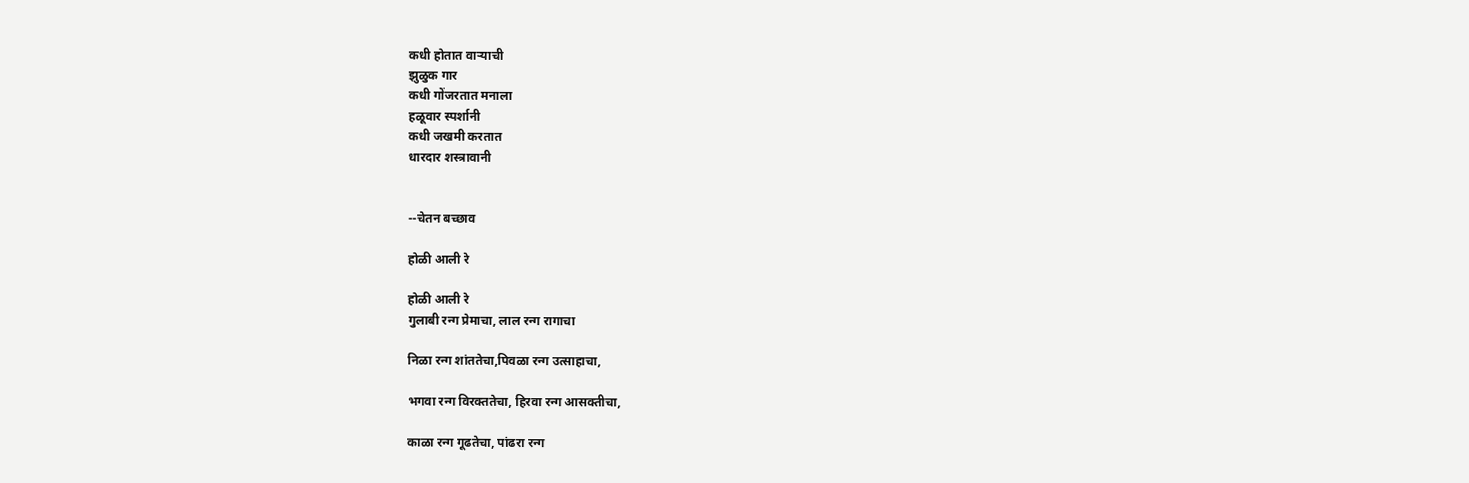कधी होतात वार्‍याची
झुळुक गार
कधी गोंजरतात मनाला
हळूवार स्पर्शानी
कधी जखमी करतात
धारदार शस्त्रावानी


--चेतन बच्छाव

होळी आली रे

होळी आली रे
गुलाबी रन्ग प्रेमाचा, लाल रन्ग रागाचा

निळा रन्ग शांततेचा,पिवळा रन्ग उत्साहाचा,

भगवा रन्ग विरक्ततेचा, हिरवा रन्ग आसक्तीचा,

काळा रन्ग गूढतेचा, पांढरा रन्ग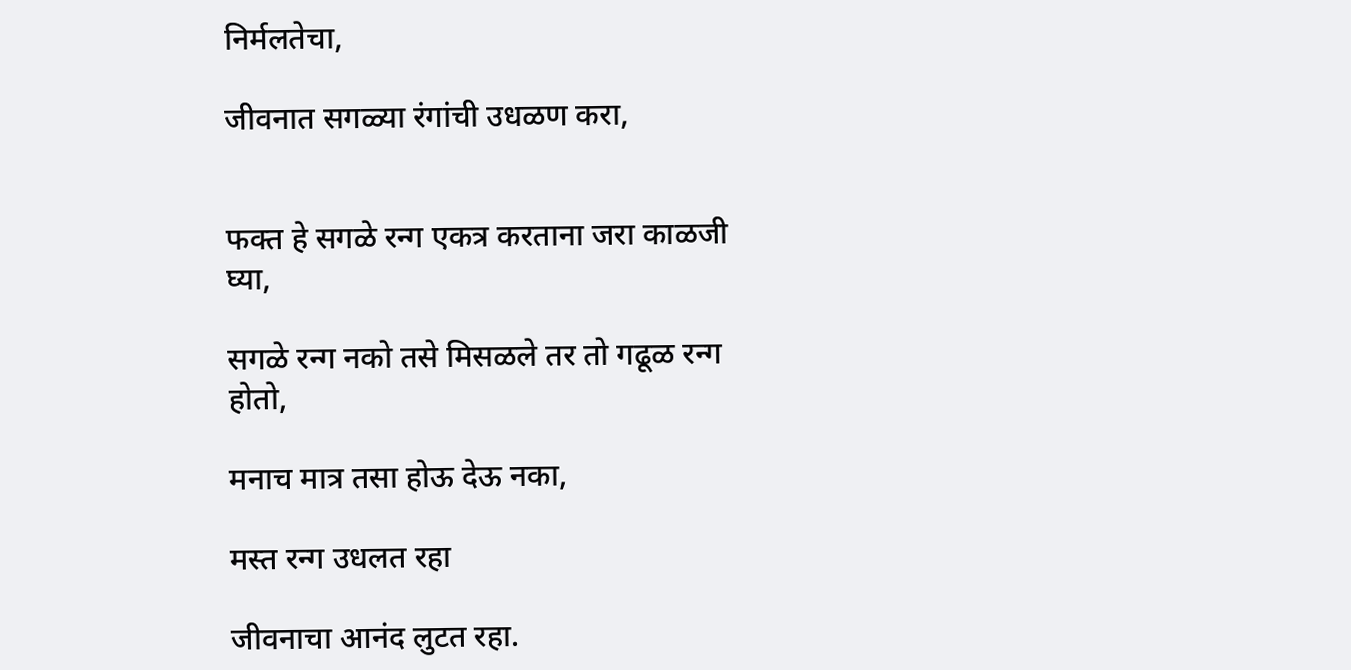निर्मलतेचा,

जीवनात सगळ्या रंगांची उधळण करा,


फक्त हे सगळे रन्ग एकत्र करताना जरा काळजी घ्या,

सगळे रन्ग नको तसे मिसळले तर तो गढूळ रन्ग होतो,

मनाच मात्र तसा होऊ देऊ नका,

मस्त रन्ग उधलत रहा

जीवनाचा आनंद लुटत रहा.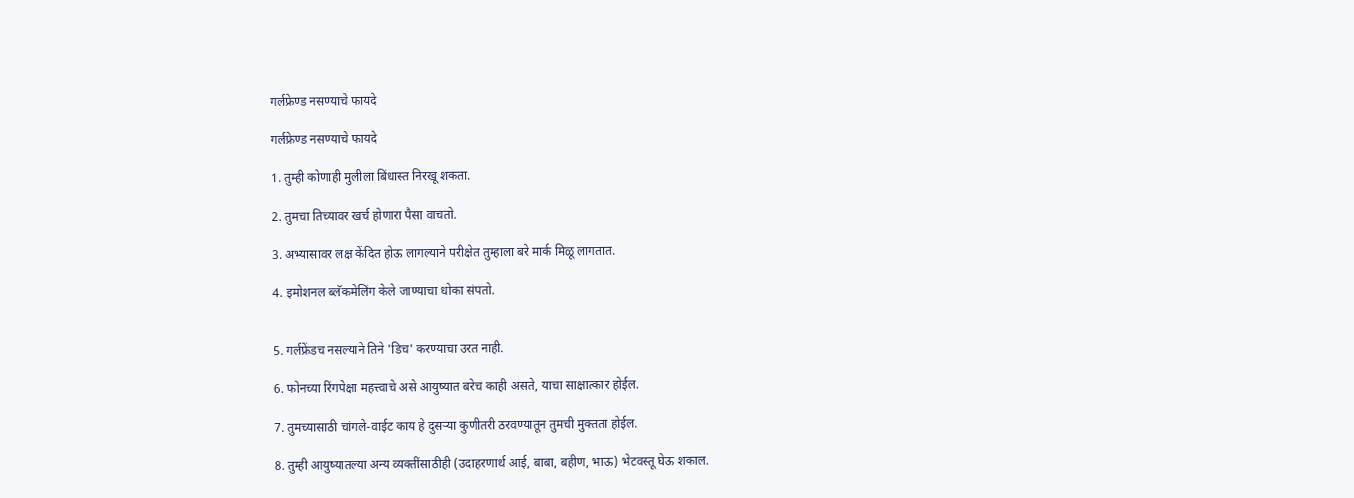गर्लफ्रेण्ड नसण्याचे फायदे

गर्लफ्रेण्ड नसण्याचे फायदे

1. तुम्ही कोणाही मुलीला बिंधास्त निरखू शकता.

2. तुमचा तिच्यावर खर्च होणारा पैसा वाचतो.

3. अभ्यासावर लक्ष केंदित होऊ लागल्याने परीक्षेत तुम्हाला बरे मार्क मिळू लागतात.

4. इमोशनल ब्लॅकमेलिंग केले जाण्याचा धोका संपतो.


5. गर्लफ्रेंडच नसल्याने तिने 'डिच' करण्याचा उरत नाही.

6. फोनच्या रिंगपेक्षा महत्त्वाचे असे आयुष्यात बरेच काही असते, याचा साक्षात्कार होईल.

7. तुमच्यासाठी चांगले-वाईट काय हे दुसऱ्या कुणीतरी ठरवण्यातून तुमची मुक्तता होईल.

8. तुम्ही आयुष्यातल्या अन्य व्यक्तींसाठीही (उदाहरणार्थ आई, बाबा, बहीण, भाऊ) भेटवस्तू घेऊ शकाल.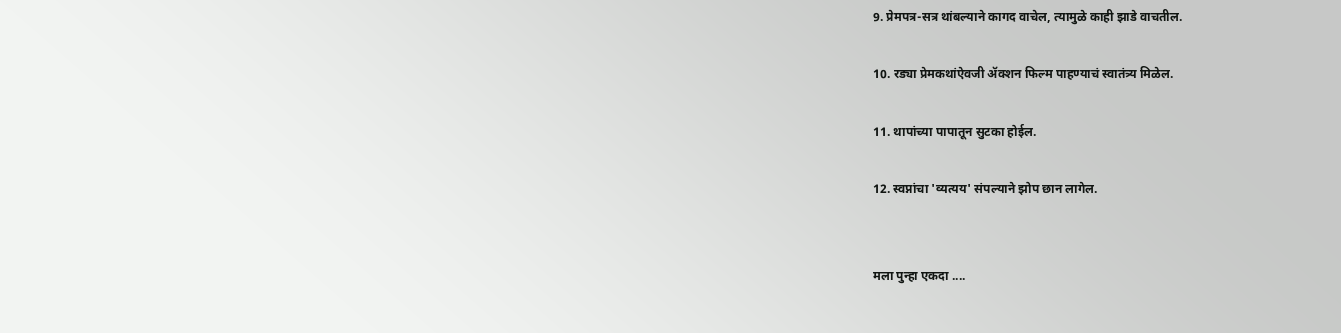9. प्रेमपत्र-सत्र थांबल्याने कागद वाचेल, त्यामुळे काही झाडे वाचतील.

10. रड्या प्रेमकथांऐवजी ॲक्शन फिल्म पाहण्याचं स्वातंत्र्य मिळेल.

11. थापांच्या पापातून सुटका होईल.

12. स्वप्नांचा 'व्यत्यय' संपल्याने झोप छान लागेल.


मला पुन्हा एकदा ....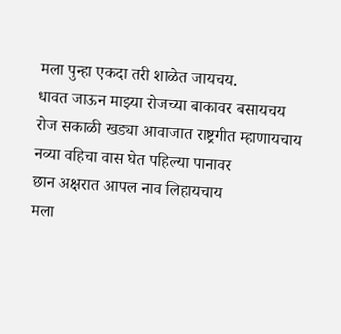मला पुन्हा एकदा तरी शाळेत जायचय.
धावत जाऊन माझ्या रोजच्या बाकावर बसायचय
रोज सकाळी खड्या आवाजात राष्ट्रगीत म्हाणायचाय
नव्या वहिचा वास घेत पहिल्या पानावर
छान अक्षरात आपल नाव लिहायचाय
मला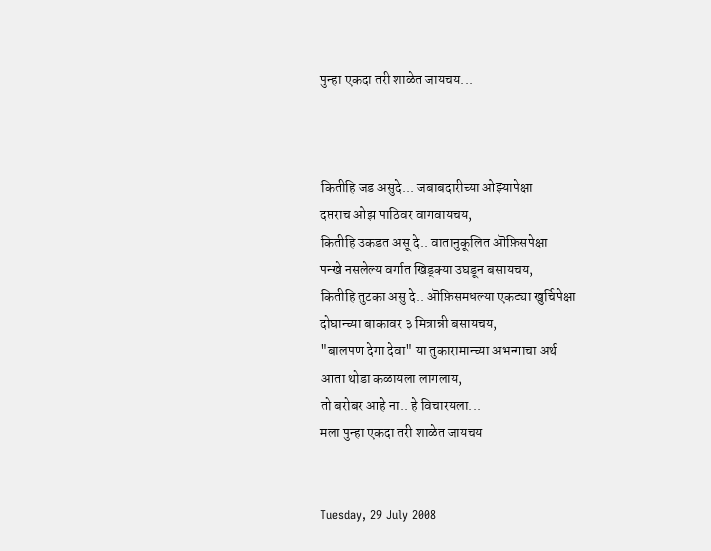पुन्हा एकदा तरी शाळेत जायचय...



कितीहि जड असुदे... जबाबदारीच्या ओझ्यापेक्षा
दप्तराच ओझ पाठिवर वागवायचय,
कितीहि उकडत असू दे.. वातानुकूलित ऒफ़िसपेक्षा
पन्खे नसलेल्य वर्गात खिड्क्या उघडून बसायचय,
कितीहि तुटका असु दे.. ऒफ़िसमधल्या एकट्या खुर्चिपेक्षा
दोघान्च्या बाकावर ३ मित्रान्नी बसायचय,
"बालपण देगा देवा" या तुकारामान्च्या अभन्गाचा अर्थ
आता थोडा कळायला लागलाय,
तो बरोबर आहे ना.. हे विचारयला...
मला पुन्हा एकदा तरी शाळेत जायचय


Tuesday, 29 July 2008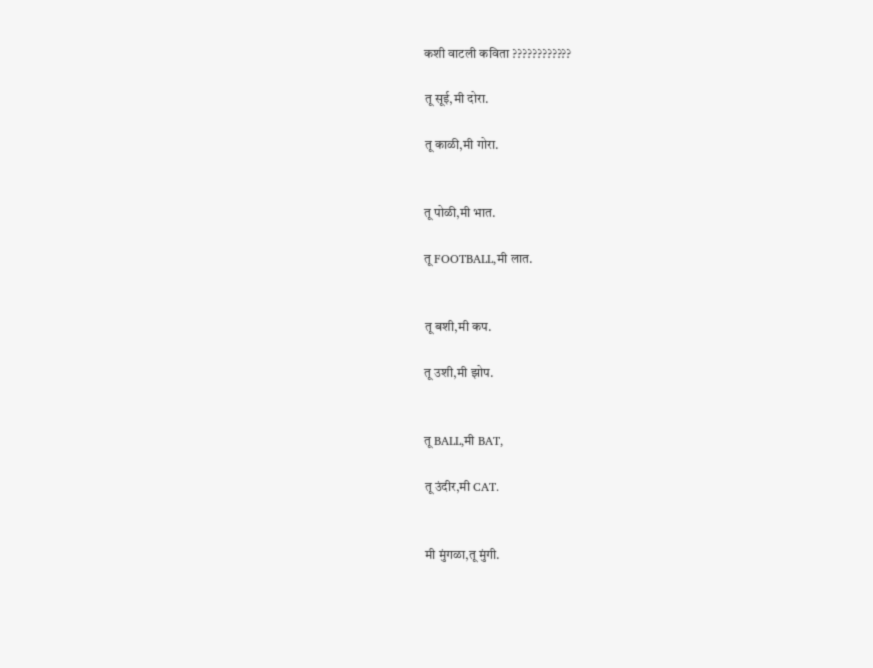कशी वाटली कविता ????????????

तू सूई,मी दोरा.

तू काळी,मी गोरा.


तू पोळी,मी भात.

तू FOOTBALL,मी लात.


तू बशी,मी कप.

तू उशी,मी झोप.


तू BALL,मी BAT,

तू उंदीर,मी CAT.


मी मुंगळा,तू मुंगी.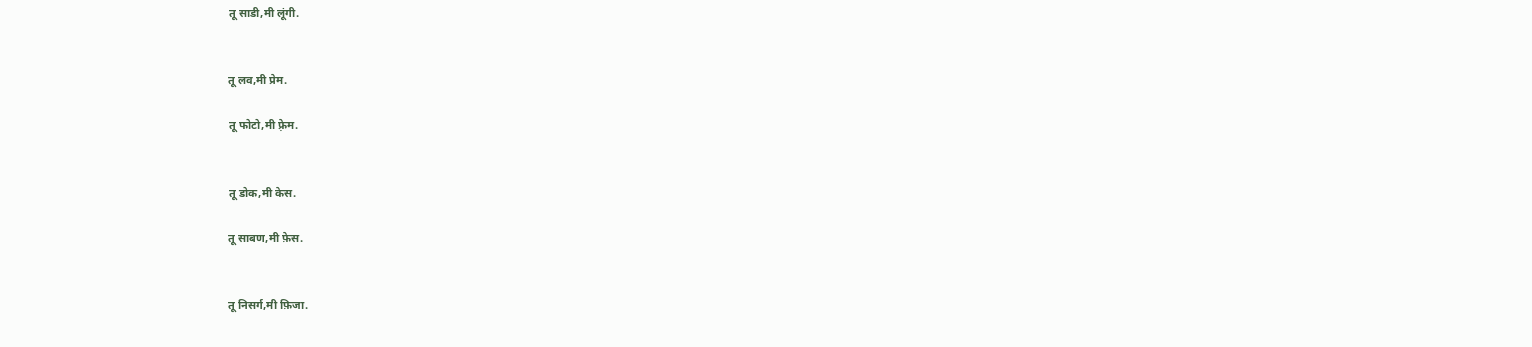तू साडी,मी लूंगी.


तू लव,मी प्रेम.

तू फोटो,मी फ़्रेम.


तू डोक,मी केस.

तू साबण,मी फ़ेस.


तू निसर्ग,मी फ़िजा.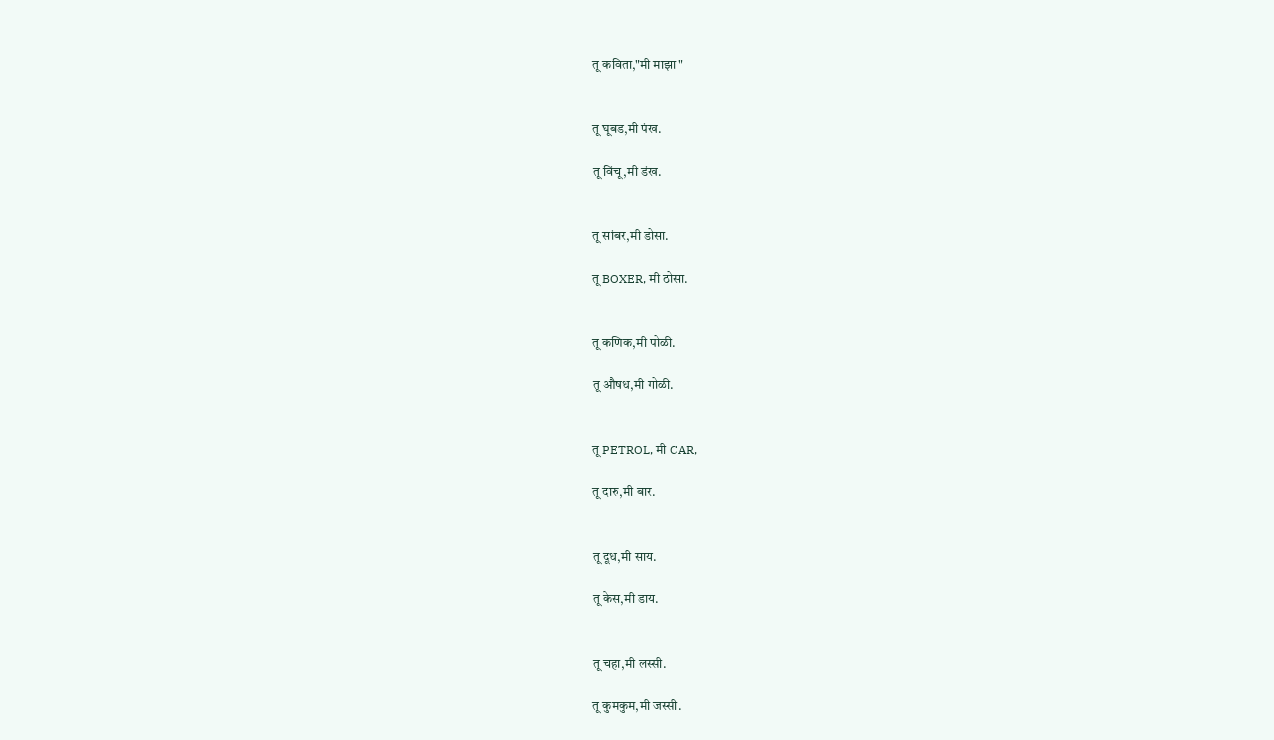तू कविता,"मी माझा"


तू घूबड,मी पंख.

तू विंचू,मी डंख.


तू सांबर,मी डोसा.

तू BOXER, मी ठोसा.


तू कणिक,मी पोळी.

तू औषध,मी गोळी.


तू PETROL, मी CAR,

तू दारु,मी बार.


तू दूध,मी साय.

तू केस,मी डाय.


तू चहा,मी लस्सी.

तू कुमकुम,मी जस्सी.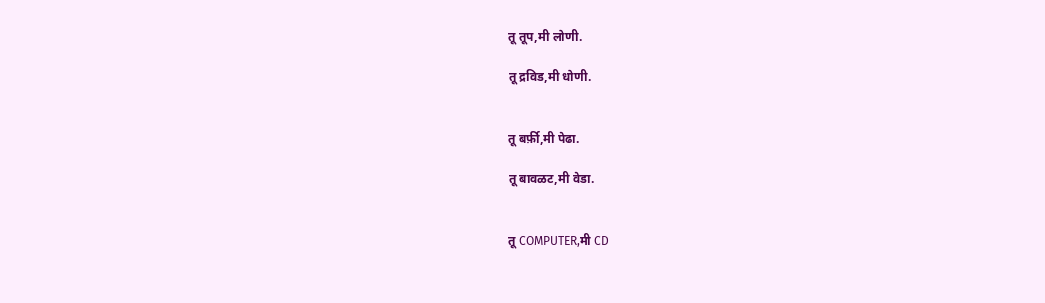तू तूप,मी लोणी.

तू द्रविड,मी धोणी.


तू बर्फ़ी,मी पेढा.

तू बावळट,मी वेडा.


तू COMPUTER,मी CD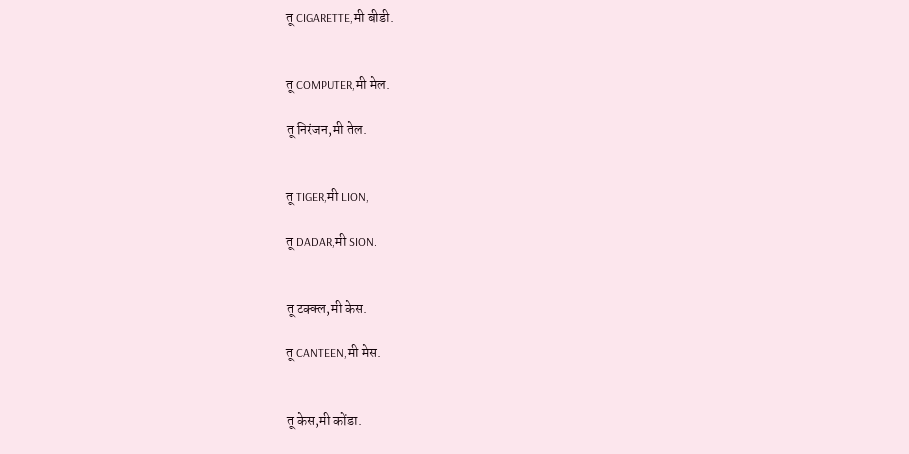तू CIGARETTE,मी बीडी.


तू COMPUTER,मी मेल.

तू निरंजन,मी तेल.


तू TIGER,मी LION,

तू DADAR,मी SION.


तू टक्क्ल,मी केस.

तू CANTEEN,मी मेस.


तू केस,मी कोंडा.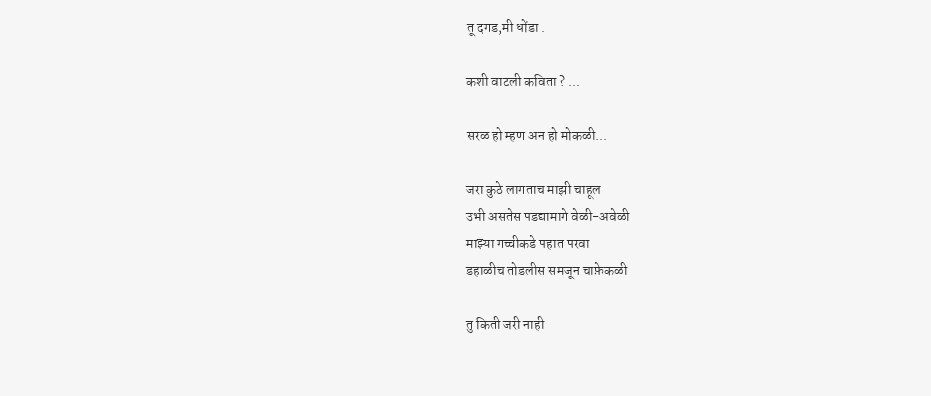तू दगड,मी धोंडा .

कशी वाटली कविता ? ...

सरळ हो म्हण अन हो मोकळी...

जरा कुठे लागताच माझी चाहूल
उभी असतेस पडद्यामागे वेळी-अवेळी
माझ्या गच्चीकडे पहात परवा
डहाळीच तोडलीस समजून चाफ़ेकळी

तु किती जरी नाही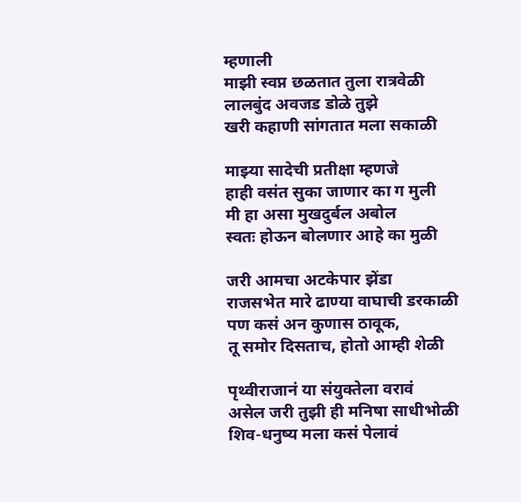म्हणाली
माझी स्वप्न छळतात तुला रात्रवेळी
लालबुंद अवजड डोळे तुझे
खरी कहाणी सांगतात मला सकाळी

माझ्या सादेची प्रतीक्षा म्हणजे
हाही वसंत सुका जाणार का ग मुली
मी हा असा मुखदुर्बल अबोल
स्वतः होऊन बोलणार आहे का मुळी

जरी आमचा अटकेपार झेंडा
राजसभेत मारे ढाण्या वाघाची डरकाळी
पण कसं अन कुणास ठावूक,
तू समोर दिसताच, होतो आम्ही शेळी

पृथ्वीराजानं या संयुक्तेला वरावं
असेल जरी तुझी ही मनिषा साधीभोळी
शिव-धनुष्य मला कसं पेलावं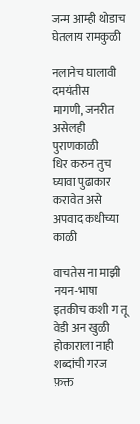जन्म आम्ही थोडाच घेतलाय रामकुळी

नलानेच घालावी दमयंतीस
मागणी, जनरीत असेलही पुराणकाळी
धिर करुन तुच घ्यावा पुढाकार
करावेत असे अपवाद कधीच्या काळी

वाचतेस ना माझी नयन-भाषा
इतकीच कशी ग तू वेडी अन खुळी
होकाराला नाही शब्दांची गरज
फ़क्त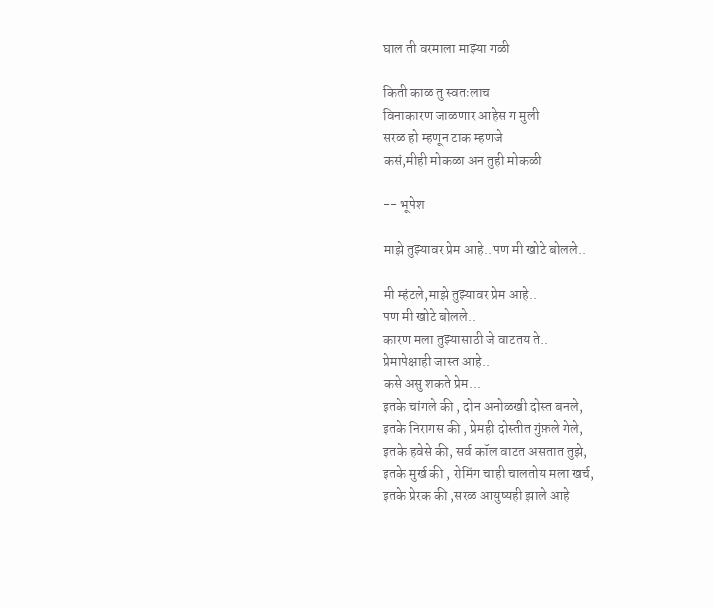घाल ती वरमाला माझ्या गळी

किती काळ तु स्वतःलाच
विनाकारण जाळणार आहेस ग मुली
सरळ हो म्हणून टाक म्हणजे
कसं,मीही मोकळा अन तुही मोकळी

-- भूपेश

माझे तुझ्यावर प्रेम आहे..पण मी खोटे बोलले..

मी म्हंटले,माझे तुझ्यावर प्रेम आहे..
पण मी खोटे बोलले..
कारण मला तुझ्यासाठी जे वाटतय ते..
प्रेमापेक्षाही जास्त आहे..
कसे असु शकते प्रेम...
इतके चांगले की , दोन अनोळखी दोस्त बनले,
इतके निरागस की , प्रेमही दोस्तीत गुंफ़ले गेले,
इतके हवेसे की, सर्व कॉल वाटत असतात तुझे,
इतके मुर्ख की , रोमिंग चाही चालतोय मला खर्च,
इतके प्रेरक की ,सरळ आयुष्यही झाले आहे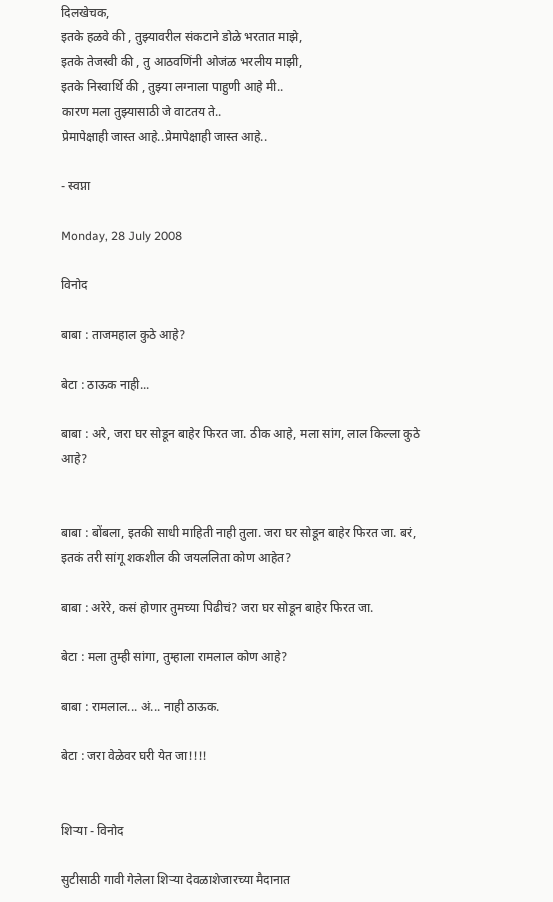दिलखेचक,
इतके हळवे की , तुझ्यावरील संकटाने डोळे भरतात माझे,
इतके तेजस्वी की , तु आठवणिंनी ओजंळ भरलीय माझी,
इतके निस्वार्थि की , तुझ्या लग्नाला पाहुणी आहे मी..
कारण मला तुझ्यासाठी जे वाटतय ते..
प्रेमापेक्षाही जास्त आहे..प्रेमापेक्षाही जास्त आहे..

- स्वप्ना

Monday, 28 July 2008

विनोद

बाबा : ताजमहाल कुठे आहे?

बेटा : ठाऊक नाही...

बाबा : अरे, जरा घर सोडून बाहेर फिरत जा. ठीक आहे, मला सांग, लाल किल्ला कुठे आहे?


बाबा : बोंबला, इतकी साधी माहिती नाही तुला. जरा घर सोडून बाहेर फिरत जा. बरं, इतकं तरी सांगू शकशील की जयललिता कोण आहेत?

बाबा : अरेरे, कसं होणार तुमच्या पिढीचं? जरा घर सोडून बाहेर फिरत जा.

बेटा : मला तुम्ही सांगा, तुम्हाला रामलाल कोण आहे?

बाबा : रामलाल... अं... नाही ठाऊक.

बेटा : जरा वेळेवर घरी येत जा!!!!


शिऱ्या - विनोद

सुटीसाठी गावी गेलेला शिऱ्या देवळाशेजारच्या मैदानात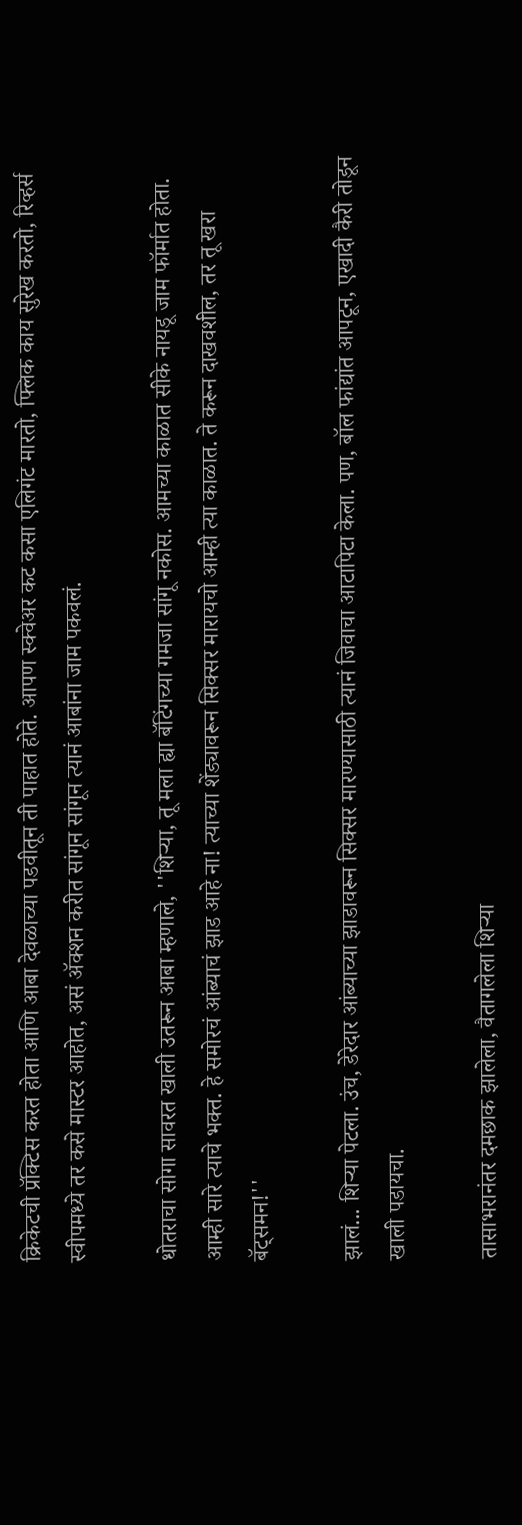क्रिकेटची प्रॅक्टिस करत होता आणि आबा देवळाच्या पडवीतून ती पाहात होते. आपण स्क्वेअर कट कसा एलिगंट मारतो, फ्लिक काय सुरेख करतो, रिव्हर्स स्वीपमध्ये तर कसे मास्टर आहोत, असं ॲक्शन करीत सांगून सांगून त्यानं आबांना जाम पकवलं.

धोतराचा सोगा सावरत खाली उतरून आबा म्हणाले, ''शिऱ्या, तू मला ह्या बॅटिंगच्या गमजा सांगू नकोस. आमच्या काळात सीके नायडू जाम फॉर्मात होता. आम्ही सारे त्याचे भक्त. हे समोरचं आंब्याचं झाड आहे ना! त्याच्या शेंड्यावरून सिक्सर मारायचो आम्ही त्या काळात. ते करून दाखवशील, तर तू खरा बॅट्समन!''

झालं... शिऱ्या पेटला. उंच, डेरेदार आंब्याच्या झाडावरून सिक्सर मारण्यासाठी त्यानं जिवाचा आटापिटा केला. पण, बॉल फांद्यांत आपटून, एखादी कैरी तोडून खाली पडायचा.

तासाभरानंतर दमछाक झालेला, वैतागलेला शिऱ्या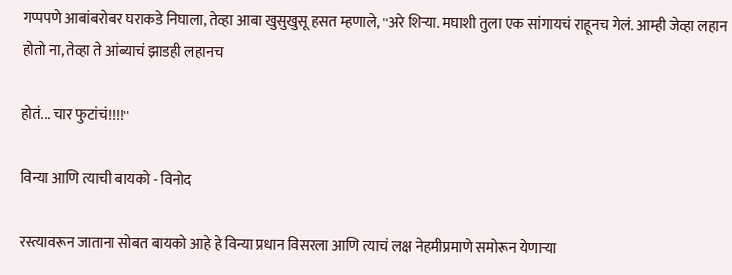गप्पपणे आबांबरोबर घराकडे निघाला, तेव्हा आबा खुसुखुसू हसत म्हणाले, ''अरे शिऱ्या. मघाशी तुला एक सांगायचं राहूनच गेलं. आम्ही जेव्हा लहान होतो ना, तेव्हा ते आंब्याचं झाडही लहानच

होतं... चार फुटांचं!!!!''

विन्या आणि त्याची बायको - विनोद

रस्त्यावरून जाताना सोबत बायको आहे हे विन्या प्रधान विसरला आणि त्याचं लक्ष नेहमीप्रमाणे समोरून येणाऱ्या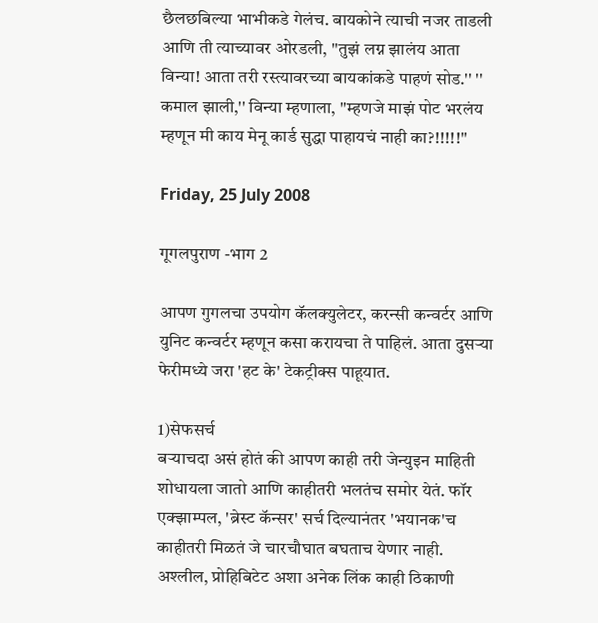छैलछबिल्या भाभीकडे गेलंच. बायकोने त्याची नजर ताडली आणि ती त्याच्यावर ओरडली, ''तुझं लग्न झालंय आता विन्या! आता तरी रस्त्यावरच्या बायकांकडे पाहणं सोड.'' '' कमाल झाली,'' विन्या म्हणाला, ''म्हणजे माझं पोट भरलंय म्हणून मी काय मेनू कार्ड सुद्धा पाहायचं नाही का?!!!!!''

Friday, 25 July 2008

गूगलपुराण -भाग 2

आपण गुगलचा उपयोग कॅलक्युलेटर, करन्सी कन्वर्टर आणि युनिट कन्वर्टर म्हणून कसा करायचा ते पाहिलं. आता दुसऱ्या फेरीमध्ये जरा 'हट के' टेकट्रीक्स पाहूयात.

1)सेफसर्च
बऱ्याचदा असं होतं की आपण काही तरी जेन्युइन माहिती शोधायला जातो आणि काहीतरी भलतंच समोर येतं. फॉर एक्झाम्पल, 'ब्रेस्ट कॅन्सर' सर्च दिल्यानंतर 'भयानक'च काहीतरी मिळतं जे चारचौघात बघताच येणार नाही. अश्लील, प्रोहिबिटेट अशा अनेक लिंक काही ठिकाणी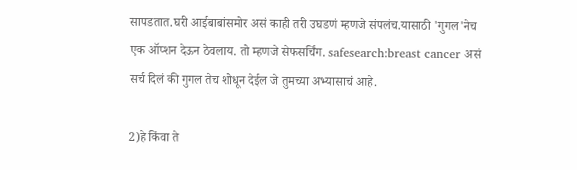सापडतात.घरी आईबाबांसमोर असं काही तरी उघडणं म्हणजे संपलंच.यासाठी 'गुगल'नेच एक ऑप्शन देऊन ठेवलाय. तो म्हणजे सेफसर्चिंग. safesearch:breast cancer असं सर्च दिलं की गुगल तेच शोधून देईल जे तुमच्या अभ्यासाचं आहे.

2)हे किंवा ते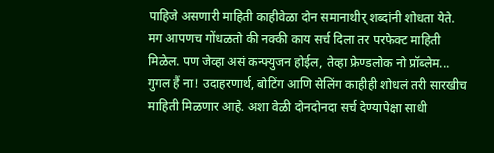पाहिजे असणारी माहिती काहीवेळा दोन समानाथीर् शब्दांनी शोधता येते. मग आपणच गोंधळतो की नक्की काय सर्च दिला तर परफेक्ट माहिती मिळेल. पण जेव्हा असं कन्फ्युजन होईल, तेव्हा फ्रेण्डलोक नो प्रॉब्लेम... गुगल हैं ना! उदाहरणार्थ, बोटिंग आणि सेलिंग काहीही शोधलं तरी सारखीच माहिती मिळणार आहे. अशा वेळी दोनदोनदा सर्च देण्यापेक्षा साधी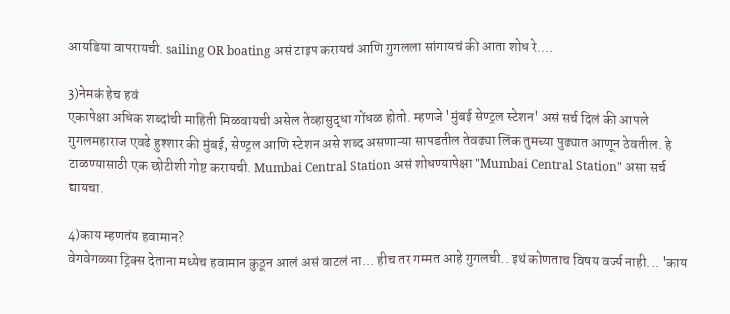आयडिया वापरायची. sailing OR boating असं टाइप करायचं आणि गुगलला सांगायचं की आता शोध रे....

3)नेमकं हेच हवं
एकापेक्षा अधिक शब्दांची माहिती मिळवायची असेल तेव्हासुद्धा गोंधळ होतो. म्हणजे 'मुंबई सेण्ट्रल स्टेशन' असं सर्च दिलं की आपले गुगलमहाराज एवढे हुश्शार की मुंबई, सेण्ट्रल आणि स्टेशन असे शब्द असणाऱ्या सापडतील तेवढ्या लिंक तुमच्या पुढ्यात आणून ठेवतील. हे टाळण्यासाठी एक छोटीशी गोष्ट करायची. Mumbai Central Station असं शोधण्यापेक्षा "Mumbai Central Station" असा सर्च द्यायचा.

4)काय म्हणतंय हवामान?
वेगवेगळ्या ट्रिक्स देताना मध्येच हवामान कुठून आलं असं वाटलं ना... हीच तर गम्मत आहे गुगलची.. इथं कोणताच विषय वर्ज्य नाही... 'काय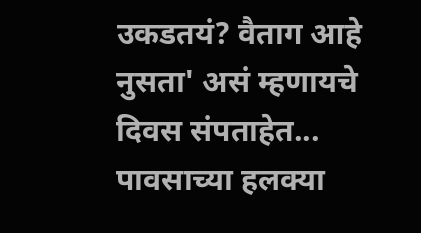उकडतयं? वैताग आहे नुसता' असं म्हणायचे दिवस संपताहेत... पावसाच्या हलक्या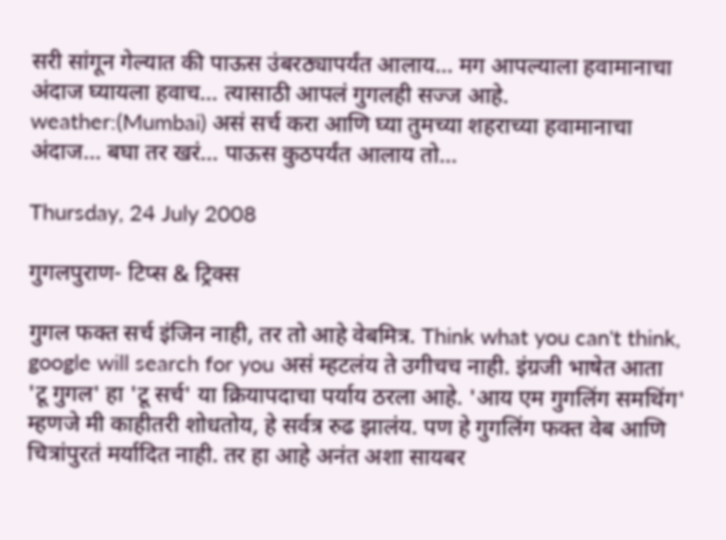सरी सांगून गेल्यात की पाऊस उंबरठ्यापर्यंत आलाय... मग आपल्याला हवामानाचा अंदाज घ्यायला हवाच... त्यासाठी आपलं गुगलही सज्ज आहे. weather:(Mumbai) असं सर्च करा आणि घ्या तुमच्या शहराच्या हवामानाचा अंदाज... बघा तर खरं... पाऊस कुठपर्यंत आलाय तो...

Thursday, 24 July 2008

गुगलपुराण- टिप्स & ट्रिक्स

गुगल फक्त सर्च इंजिन नाही, तर तो आहे वेबमित्र. Think what you can't think, google will search for you असं म्हटलंय ते उगीचच नाही. इंग्रजी भाषेत आता 'टू गुगल' हा 'टू सर्च' या क्रियापदाचा पर्याय ठरला आहे. 'आय एम गुगलिंग समथिंग' म्हणजे मी काहीतरी शोधतोय, हे सर्वत्र रुढ झालंय. पण हे गुगलिंग फक्त वेब आणि चित्रांपुरतं मर्यादित नाही. तर हा आहे अनंत अशा सायबर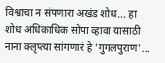विश्वाचा न संपणारा अखंड शोध... हा शोध अधिकाधिक सोपा व्हावा यासाठी नाना क्लृप्त्या सांगणारं हे 'गुगलपुराण'...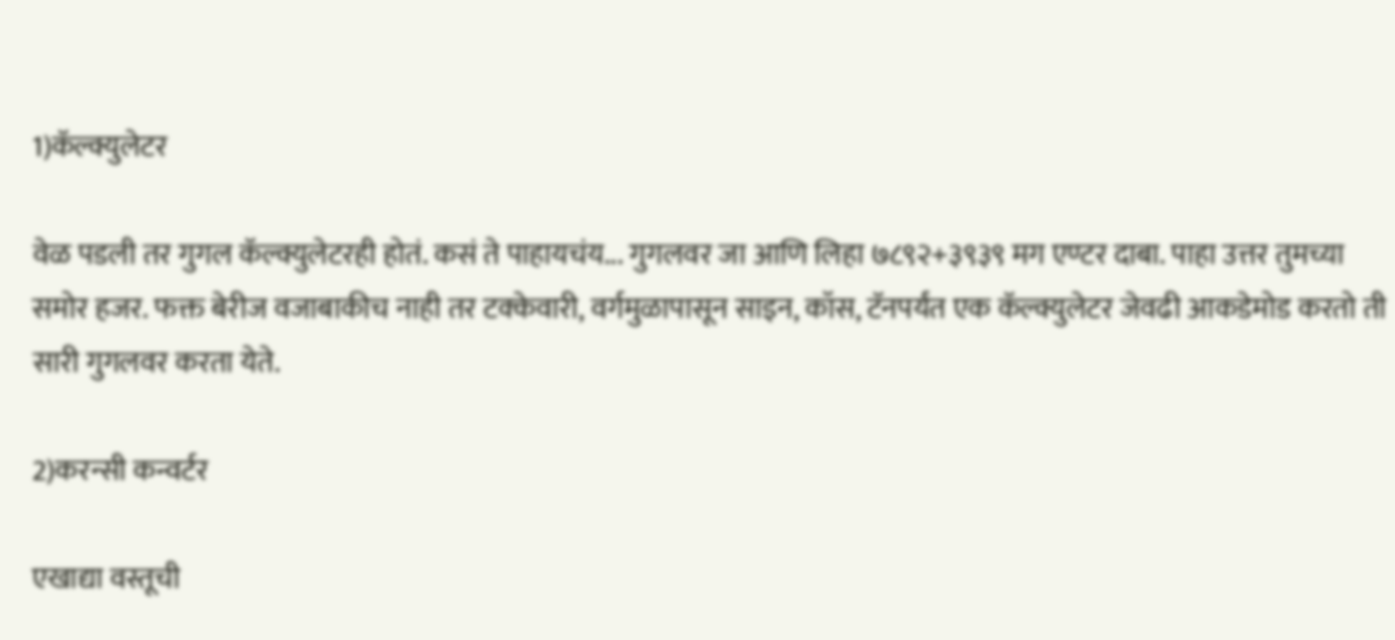1)कॅल्क्युलेटर

वेळ पडली तर गुगल कॅल्क्युलेटरही होतं. कसं ते पाहायचंय... गुगलवर जा आणि लिहा ७८९२+३९३९ मग एण्टर दाबा. पाहा उत्तर तुमच्या समोर हजर. फक्त बेरीज वजाबाकीच नाही तर टक्केवारी, वर्गमुळापासून साइन, कॉस, टॅनपर्यंत एक कॅल्क्युलेटर जेवढी आकडेमोड करतो ती सारी गुगलवर करता येते.

2)करन्सी कन्वर्टर

एखाद्या वस्तूची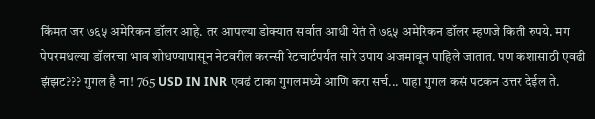किंमत जर ७६५ अमेरिकन डॉलर आहे. तर आपल्या डोक्यात सर्वात आधी येतं ते ७६५ अमेरिकन डॉलर म्हणजे किती रुपये. मग पेपरमधल्या डॉलरचा भाव शोधण्यापासून नेटवरील करन्सी रेटचार्टपर्यंत सारे उपाय अजमावून पाहिले जातात. पण कशासाठी एवढी झंझट??? गुगल है ना! 765 USD IN INR एवढं टाका गुगलमध्ये आणि करा सर्च... पाहा गुगल कसं पटकन उत्तर देईल ते.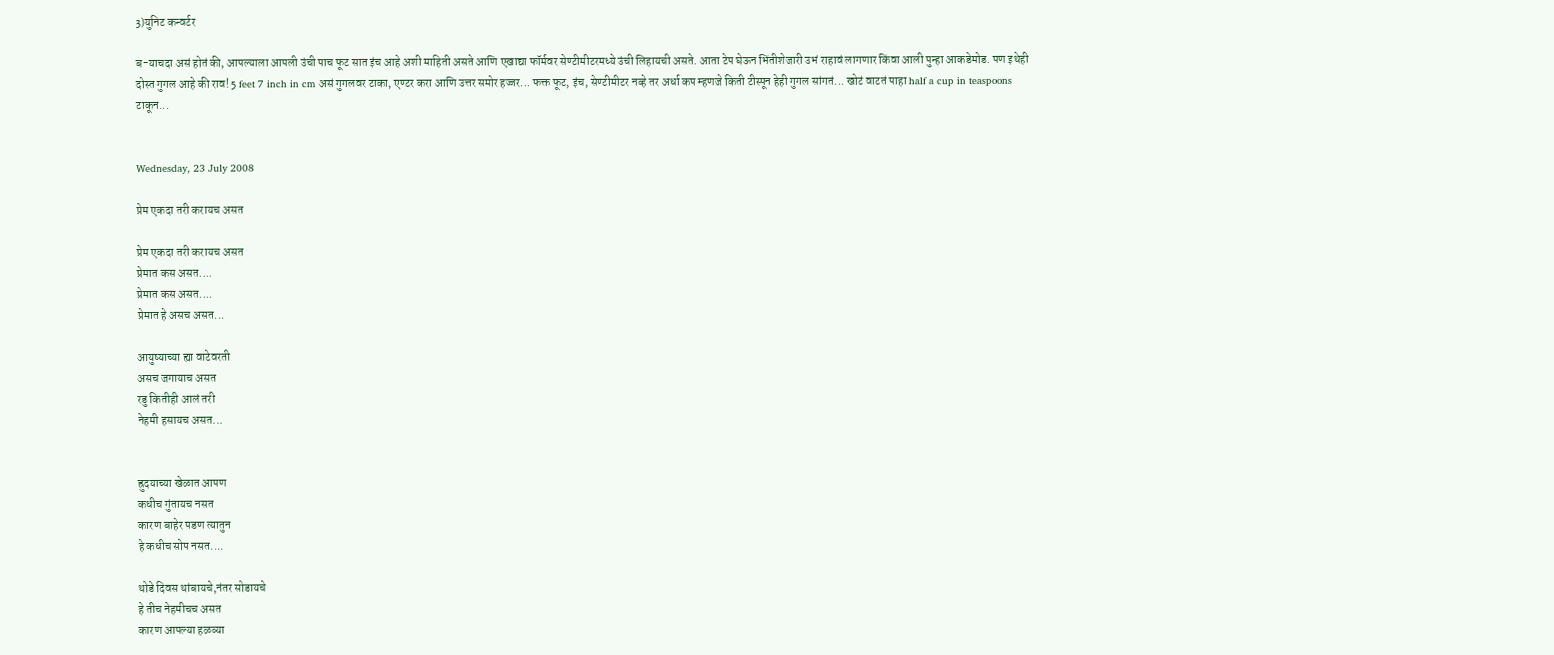3)युनिट कन्वर्टर

ब-याचदा असं होतं की, आपल्याला आपली उंची पाच फूट सात इंच आहे अशी माहिती असते आणि एखाद्या फॉर्मवर सेण्टीमीटरमध्ये उंची लिहायची असते. आता टेप घेऊन भिंतीशेजारी उभं राहावं लागणार किंवा आली पुन्हा आकडेमोड. पण इथेही दोस्त गुगल आहे की राव! 5 feet 7 inch in cm असं गुगलवर टाका, एण्टर करा आणि उत्तर समोर हज्जर... फक्त फूट, इंच, सेण्टीमीटर नव्हे तर अर्धा कप म्हणजे किती टीस्पून हेही गुगल सांगतं... खोटं वाटतं पाहा half a cup in teaspoons टाकून...


Wednesday, 23 July 2008

प्रेम एकदा तरी करायच असत

प्रेम एकदा तरी करायच असत
प्रेमात कस असत....
प्रेमात कस असत....
प्रेमात हे असच असत...

आयुष्याच्या ह्या वाटेवरती
असच जगायाच असत
रडु कितीही आलं तरी
नेहमी हसायच असत...


ह्रुदयाच्या खेळात आपण
कधीच गुंतायच नसत
कारण बाहेर पडण त्यातुन
हे कधीच सोप नसत....

थोडे दिवस थांबायचे,नंतर सोडायचे
हे तीच नेहमीचच असत
कारण आपल्या हळव्या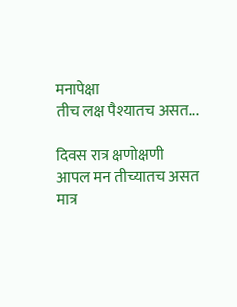मनापेक्षा
तीच लक्ष पैश्यातच असत...

दिवस रात्र क्षणोक्षणी
आपल मन तीच्यातच असत
मात्र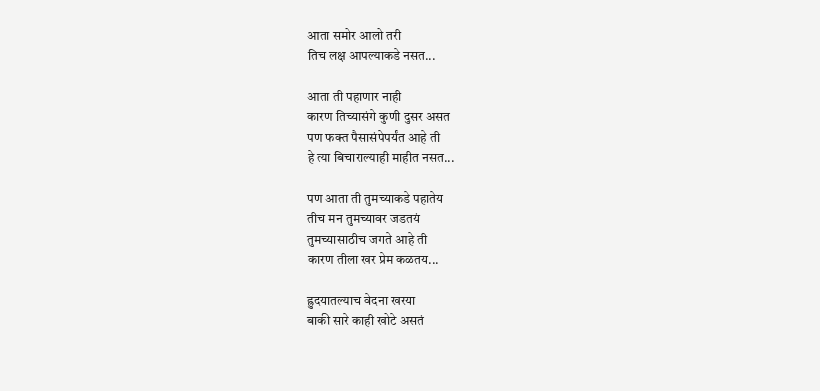आता समोर आलो तरी
तिच लक्ष आपल्याकडे नसत...

आता ती पहाणार नाही
कारण तिच्यासंगे कुणी दुसर असत
पण फक्त पैसासंपेपर्यंत आहे ती
हे त्या बिचाराल्याही माहीत नसत...

पण आता ती तुमच्याकडे पहातेय
तीच मन तुमच्यावर जडतयं
तुमच्यासाठीच जगते आहे ती
कारण तीला खर प्रेम कळतय...

ह्रुदयातल्याच वेदना खरया
बाकी सारे काही खोटे असतं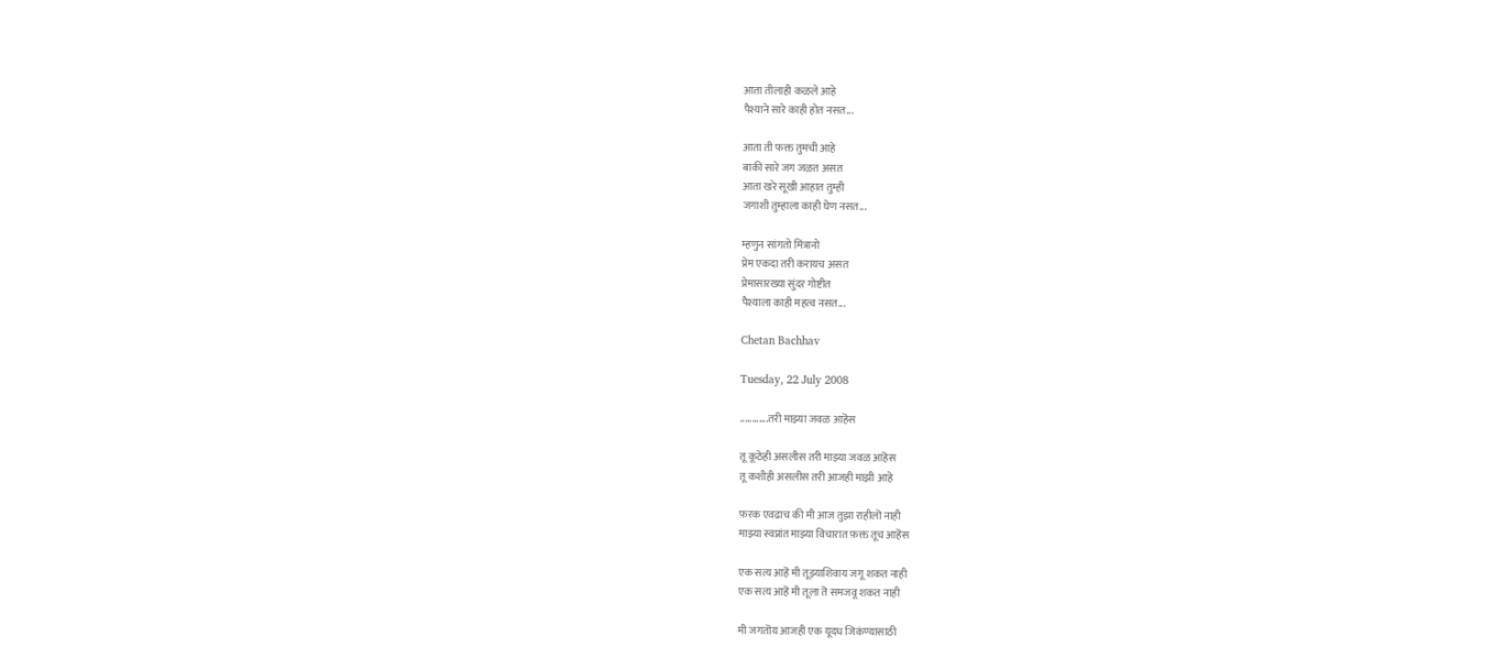आता तीलाही कळले आहे
पैश्याने सारे काही होत नसत...

आता ती फक्त तुमची आहे
बाकी सारे जग जळत असत
आता खरे सूखी आहात तुम्ही
जगाशी तुम्हाला काही घेण नसत...

म्हणुन सांगतो मिंत्रानो
प्रेम एकदा तरी करायच असत
प्रेमासारख्या सुंदर गोष्टीत
पैश्याला काही महत्व नसत...

Chetan Bachhav

Tuesday, 22 July 2008

............तरी माझ्या जवळ आहॆस

तू कूठेही असलीस तरी माझ्या जवळ आहॆस
तू कशीही असलीस तरी आजही माझी आहे

फ़रक एवढाच की मी आज तुझा राहीलॊ नाही
माझ्या स्वप्नांत माझ्या विचारात फ़क्त तूच आहॆस

एक सत्य आहॆ मी तूझ्याशिवाय जगू शकत नाही
एक सत्य आहॆ मी तूला तॆ समजवू शकत नाही

मी जगतॊय आजही एक यूदध जिकंण्यासाठी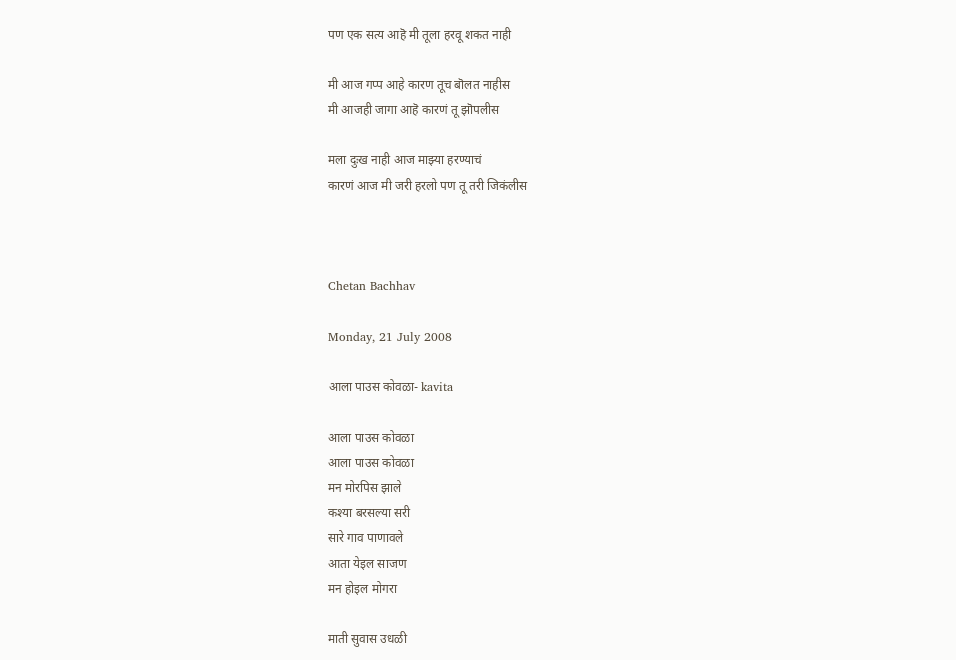पण एक सत्य आहॆ मी तूला हरवू शकत नाही

मी आज गप्प आहे कारण तूच बॊलत नाहीस
मी आजही जागा आहॆ कारणं तू झॊपलीस

मला दुःख नाही आज माझ्या हरण्याचं
कारणं आज मी जरी हरलो पण तू तरी जिकंलीस



Chetan Bachhav

Monday, 21 July 2008

आला पाउस कोवळा- kavita

आला पाउस कोवळा
आला पाउस कोवळा
मन मोरपिस झाले
कश्या बरसल्या सरी
सारे गाव पाणावले
आता येइल साजण
मन होइल मोगरा

माती सुवास उधळी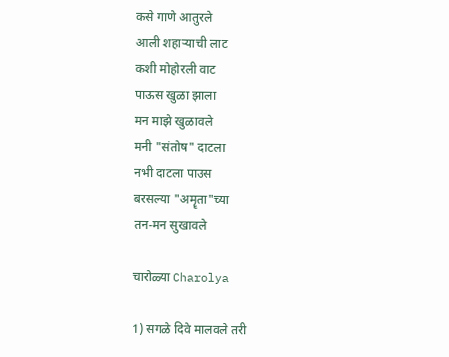कसे गाणे आतुरले
आली शहाऱ्याची लाट
कशी मोहोरली वाट
पाऊस खुळा झाला
मन माझे खुळावले
मनी "संतोष" दाटला
नभी दाटला पाउस
बरसल्या "अमॄता"च्या
तन-मन सुखावले

चारोळ्या Charolya

1) सगळे दिवे मालवले तरी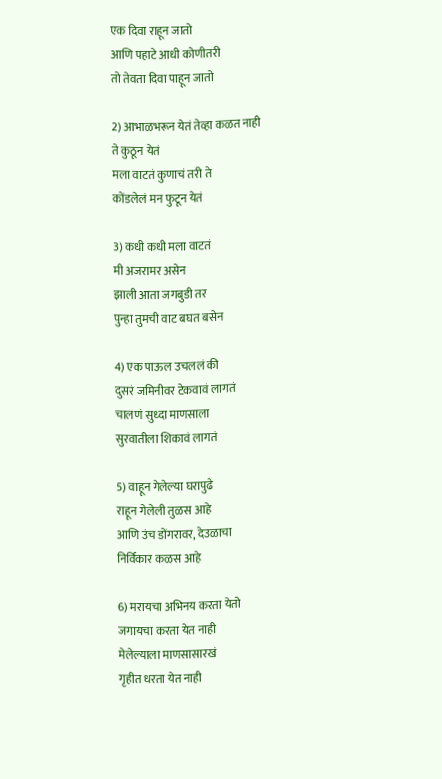एक दिवा राहून जातो
आणि पहाटे आधी कोणीतरी
तो तेवता दिवा पाहून जातो

2) आभाळभरून येतं तेव्हा कळत नाही
ते कुठून येतं
मला वाटतं कुणाचं तरी ते
कोंडलेलं मन फुटून येतं

3) कधी कधी मला वाटतं
मी अजरामर असेन
झाली आता जगबुडी तर
पुन्हा तुमची वाट बघत बसेन

4) एक पाऊल उचललं की
दुसरं जमिनीवर टेकवावं लागतं
चालणं सुध्दा माणसाला
सुरवातीला शिकावं लागतं

5) वाहून गेलेल्या घरापुढे
राहून गेलेली तुळस आहे
आणि उंच डोंगरावर, देउळाचा
निर्विकार कळस आहे

6) मरायचा अभिनय करता येतो
जगायचा करता येत नाही
मेलेल्याला माणसासारखं
गृहीत धरता येत नाही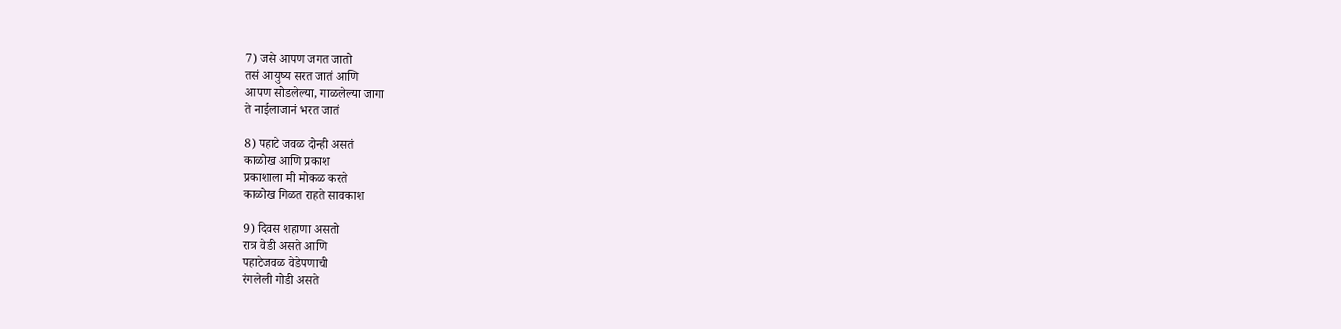7) जसे आपण जगत जातो
तसं आयुष्य सरत जातं आणि
आपण सोडलेल्या, गाळलेल्या जागा
ते नाईलाजानं भरत जातं

8) पहाटे जवळ दोन्ही असतं
काळोख आणि प्रकाश
प्रकाशाला मी मोकळ करते
काळोख गिळत राहते सावकाश

9) दिवस शहाणा असतो
रात्र वेडी असते आणि
पहाटेजवळ वेडेपणाची
रंगलेली गोडी असते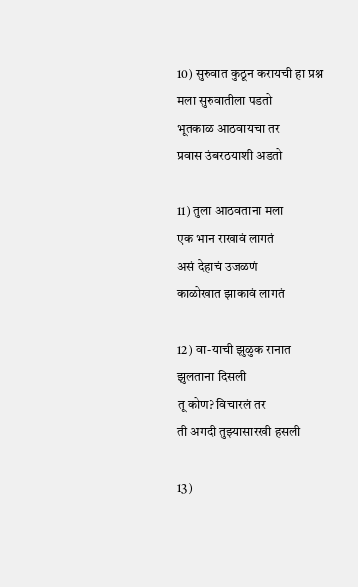10) सुरुवात कुठून करायची हा प्रश्न
मला सुरुवातीला पडतो
भूतकाळ आठवायचा तर
प्रवास उंबरठयाशी अडतो

11) तुला आठवताना मला
एक भान राखावं लागतं
असं देहाचं उजळणं
काळोखात झाकावं लागतं

12) वा-याची झुळुक रानात
झुलताना दिसली
तू कोण? विचारलं तर
ती अगदी तुझ्यासारखी हसली

13)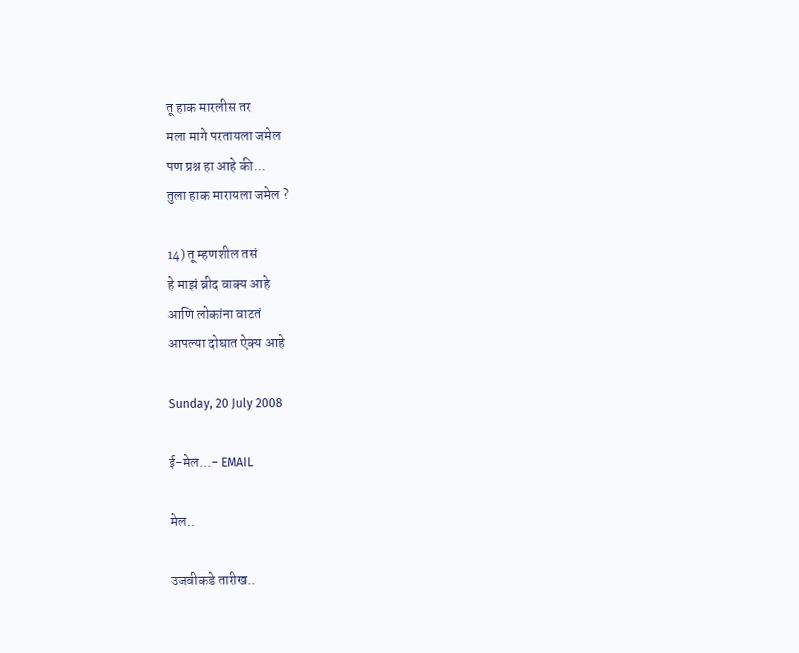तू हाक मारलीस तर
मला मागे परतायला जमेल
पण प्रश्न हा आहे की...
तुला हाक मारायला जमेल ?

14) तू म्हणशील तसं
हे माझं ब्रीद वाक्य आहे
आणि लोकांना वाटतं
आपल्या दोघात ऐक्य आहे

Sunday, 20 July 2008

ई-मेल...- EMAIL

मेल..

उजवीकडे तारीख..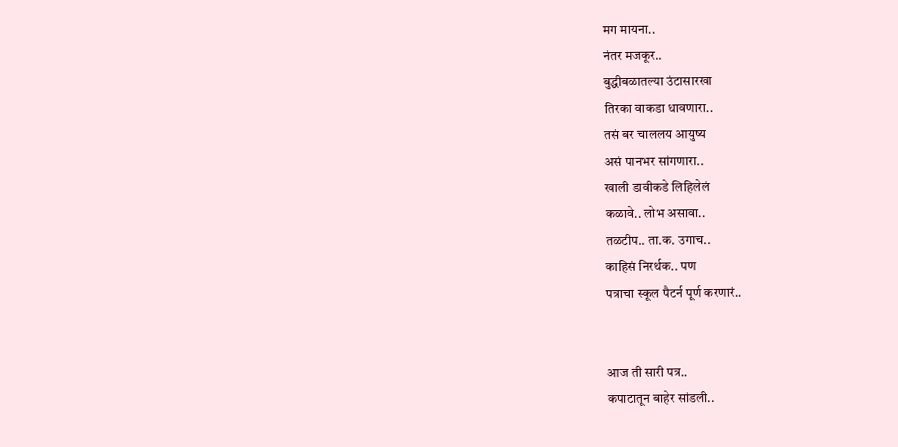मग मायना..
नंतर मजकूर..
बुद्धीबळातल्या उंटासारखा
तिरका वाकडा धावणारा..
तसं बर चाललय आयुष्य
असं पानभर सांगणारा..
खाली डावीकडे लिहिलेलं
कळावे.. लोभ असावा..
तळटीप.. ता.क. उगाच..
काहिसं निरर्थक.. पण
पत्राचा स्कूल पैटर्न पूर्ण करणारं..


आज ती सारी पत्र..
कपाटातून बाहेर सांडली..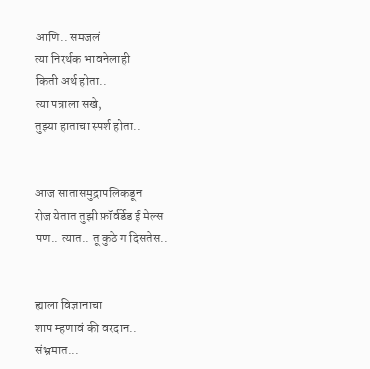आणि.. समजलं
त्या निरर्थक भावनेलाही
किती अर्थ होता..
त्या पत्राला सखे,
तुझ्या हाताचा स्पर्श होता..


आज सातासमुद्रापलिकडून
रोज येतात तुझी फ़ॉर्वर्डेड ई मेल्स
पण.. त्यात.. तू कुठे ग दिसतेस..


ह्याला विज्ञानाचा
शाप म्हणावं की वरदान..
संभ्रमात...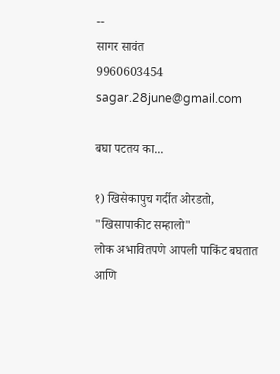--
सागर सावंत
9960603454
sagar.28june@gmail.com

बघा पटतय का...

१) खिसेकापुच गर्दीत ओरडतो, "खिसापाकीट सम्हालो"
लोक अभावितपणे आपली पाकिंट बघतात आणि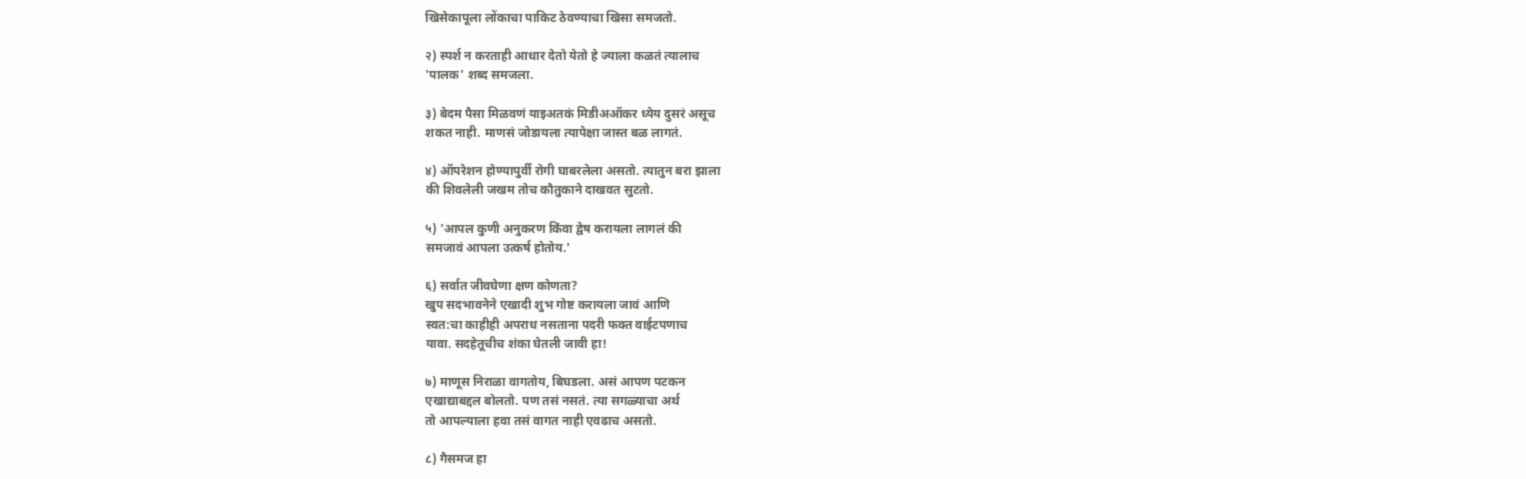खिसेकापूला लोंकाचा पाकिट ठेवण्याचा खिसा समजतो.

२) स्पर्श न करताही आधार देतो येतो हे ज्याला कळतं त्यालाच
'पालक' शब्द समजला.

३) बेदम पैसा मिळवणं याइअतकं मिडीअऑकर ध्येय दुसरं असूच
शकत नाही. माणसं जोडायला त्यापेक्षा जास्त बळ लागतं.

४) ऑपरेशन होण्यापुर्वी रोगी घाबरलेला असतो. त्यातुन बरा झाला
की शिवलेली जखम तोच कौतुकाने दाखवत सुटतो.

५) 'आपल कुणी अनुकरण किंवा द्वेष करायला लागलं की
समजावं आपला उत्कर्ष होतोय.'

६) सर्वात जीवघेणा क्षण कोणता?
खुप सदभावनेने एखादी शुभ गोष्ट करायला जावं आणि
स्वत:चा काहीही अपराध नसताना पदरी फक्त वाईटपणाच
यावा. सदहेतूचीच शंका घेतली जावी हा!

७) माणूस निराळा वागतोय, बिघडला. असं आपण पटकन
एखाद्याबद्दल बोलतो. पण तसं नसतं. त्या सगळ्याचा अर्थ
तो आपल्याला हवा तसं वागत नाही एवढाच असतो.

८) गैसमज हा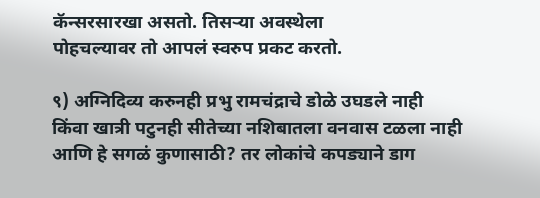कॅन्सरसारखा असतो. तिसऱ्या अवस्थेला
पोहचल्यावर तो आपलं स्वरुप प्रकट करतो.

९) अग्निदिव्य करुनही प्रभु रामचंद्राचे डोळे उघडले नाही
किंवा खात्री पटुनही सीतेच्या नशिबातला वनवास टळला नाही
आणि हे सगळं कुणासाठी? तर लोकांचे कपड्याने डाग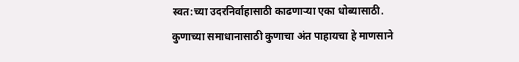स्वत:च्या उदरनिर्वाहासाठी काढणाऱ्या एका धोब्यासाठी.
कुणाच्या समाधानासाठी कुणाचा अंत पाहायचा हे माणसाने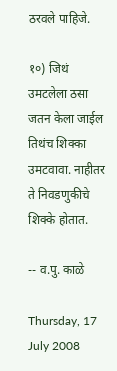ठरवले पाहिजे.

१०) जिथं उमटलेला ठसा जतन केला जाईल तिथंच शिक्का
उमटवावा. नाहीतर ते निवडणुकीचे शिक्के होतात.

-- व.पु. काळे

Thursday, 17 July 2008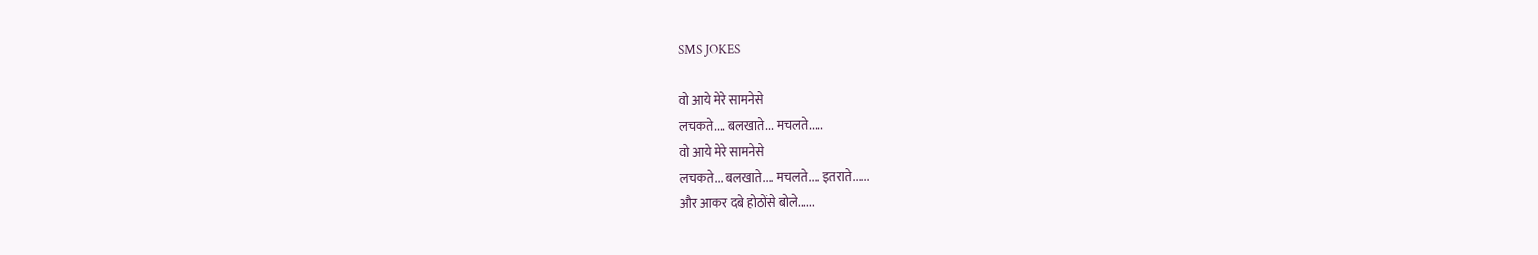SMS JOKES

वो आये मेरे सामनेसे
लचकते.... बलखाते... मचलते.....
वो आये मेरे सामनेसे
लचकते... बलखाते.... मचलते.... इतराते......
और आकर दबे होठोंसे बोले......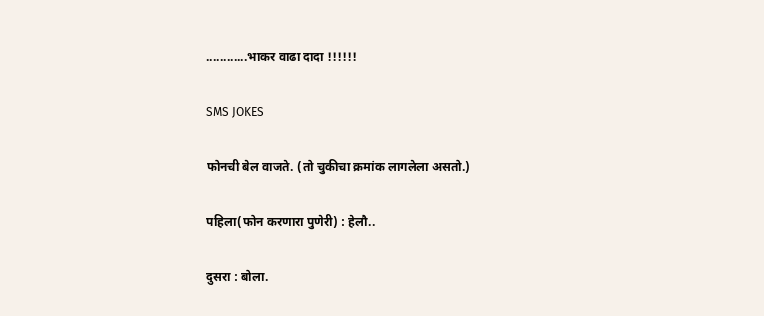............भाकर वाढा दादा !!!!!!

SMS JOKES

फोनची बेल वाजते. (तो चुकीचा क्रमांक लागलेला असतो.)

पहिला(फोन करणारा पुणेरी) : हेलौ..

दुसरा : बोला.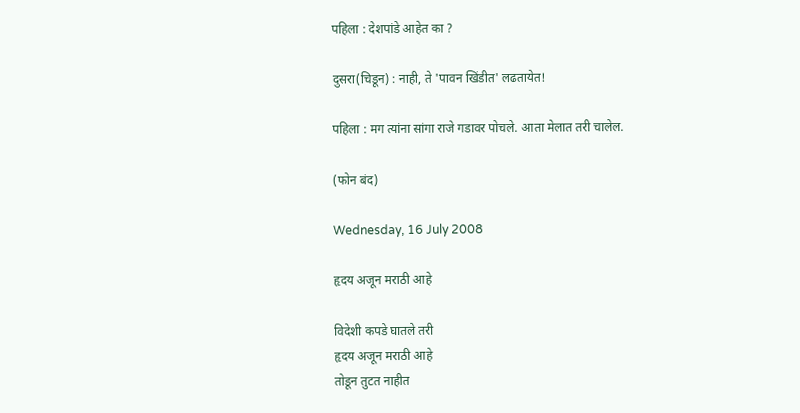पहिला : देशपांडे आहेत का ?

दुसरा(चिडून) : नाही, ते 'पावन खिंडीत' लढतायेत!

पहिला : मग त्यांना सांगा राजे गडावर पोचले. आता मेलात तरी चालेल.

(फोन बंद)

Wednesday, 16 July 2008

हृदय अजून मराठी आहे

विदेशी कपडे घातले तरी
हृदय अजून मराठी आहे
तोडून तुटत नाहीत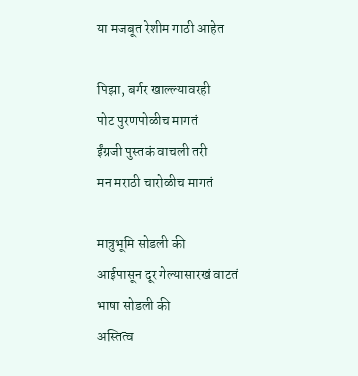या मजबूत रेशीम गाठी आहेत

पिझा, बर्गर खाल्ल्यावरही
पोट पुरणपोळीच मागतं
ईंग्रजी पुस्तकं वाचली तरी
मन मराठी चारोळीच मागतं

मात्रुभूमि सोडली की
आईपासून दूर गेल्यासारखं वाटतं
भाषा सोडली की
अस्तित्व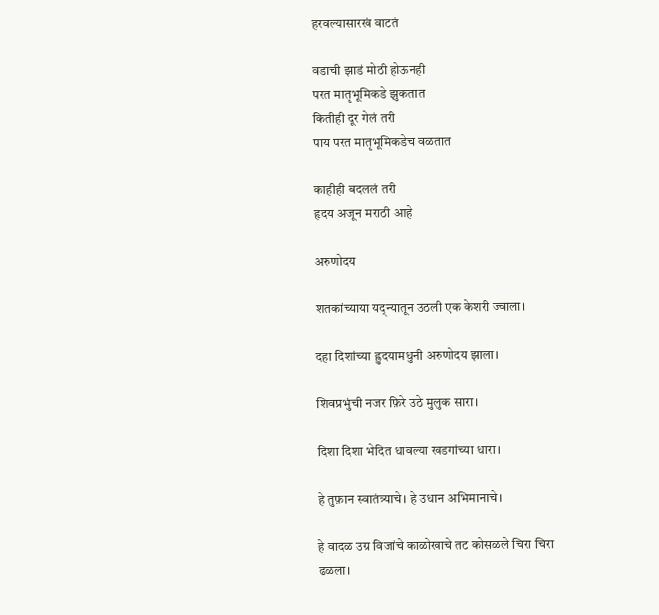हरवल्यासारखं वाटतं

वडाची झाडं मोठी होऊनही
परत मातृभूमिकडे झुकतात
कितीही दूर गेलं तरी
पाय परत मातृभूमिकडेच वळतात

काहीही बदललं तरी
हृदय अजून मराठी आहे

अरुणोदय

शतकांच्याया यद्न्यातून उठली एक केशरी ज्वाला।

दहा दिशांच्या ह्रुदयामधुनी अरुणोदय झाला।

शिवप्रभुंची नजर फ़िरे उठे मुलुक सारा।

दिशा दिशा भेदित धावल्या खडगांच्या धारा।

हे तुफ़ान स्वातंत्र्याचे। हे उधान अभिमानाचे।

हे वादळ उग्र विजांचे काळोखाचे तट कोसळले चिरा चिरा ढळला।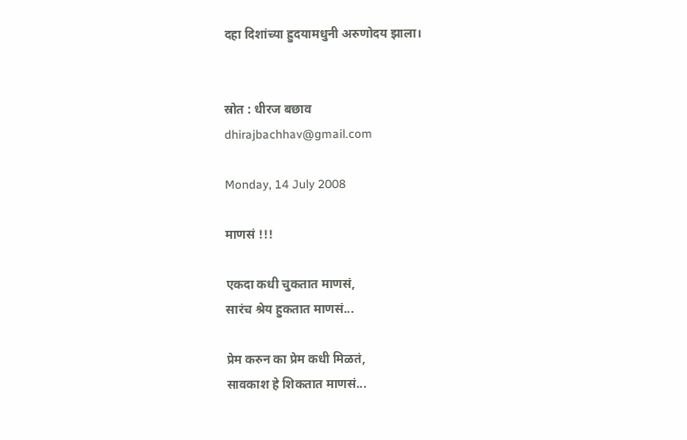दहा दिशांच्या ह्रुदयामधुनी अरुणोदय झाला।


स्रोत : धीरज बछाव
dhirajbachhav@gmail.com

Monday, 14 July 2008

माणसं !!!

एकदा कधी चुकतात माणसं,
सारंच श्रेय हुकतात माणसं...

प्रेम करुन का प्रेम कधी मिळतं,
सावकाश हे शिकतात माणसं...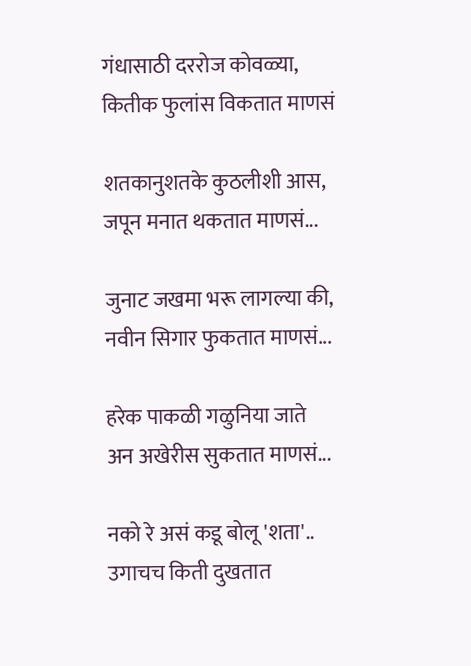गंधासाठी दररोज कोवळ्या,
कितीक फुलांस विकतात माणसं

शतकानुशतके कुठलीशी आस,
जपून मनात थकतात माणसं...

जुनाट जखमा भरू लागल्या की,
नवीन सिगार फुकतात माणसं...

हरेक पाकळी गळुनिया जाते
अन अखेरीस सुकतात माणसं...

नको रे असं कडू बोलू 'शता'..
उगाचच किती दुखतात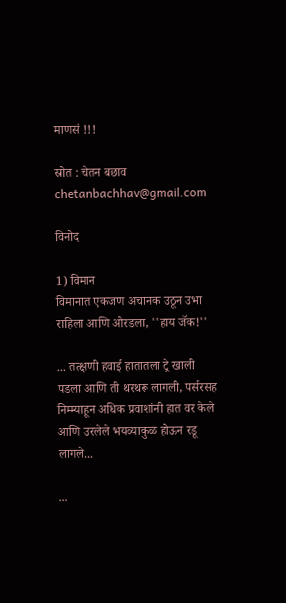माणसं !!!

स्रोत : चेतन बछाव
chetanbachhav@gmail.com

विनोद

1) विमान
विमानात एकजण अचानक उठून उभा राहिला आणि ओरडला, ''हाय जॅक!''

... तत्क्षणी हवाई हातातला ट्रे खाली पडला आणि ती थरथरू लागली, पर्सरसह निम्म्याहून अधिक प्रवाशांनी हात वर केले आणि उरलेले भयव्याकुळ होऊन रडू लागले...

...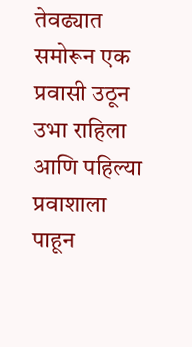तेवढ्यात समोरून एक प्रवासी उठून उभा राहिला आणि पहिल्या प्रवाशाला पाहून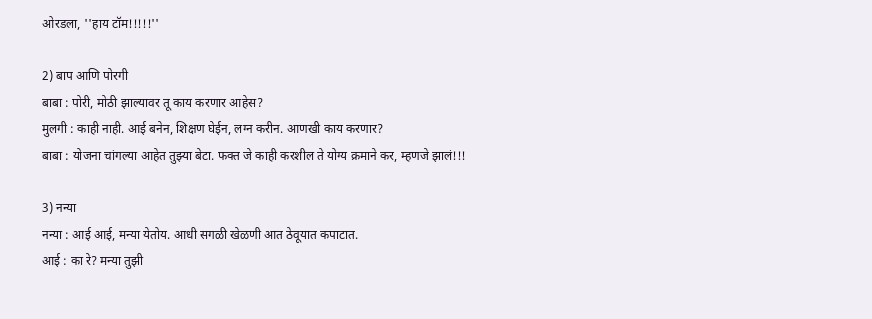ओरडला, ''हाय टॉम!!!!!''

2) बाप आणि पोरगी
बाबा : पोरी, मोठी झाल्यावर तू काय करणार आहेस?
मुलगी : काही नाही. आई बनेन, शिक्षण घेईन, लग्न करीन. आणखी काय करणार?
बाबा : योजना चांगल्या आहेत तुझ्या बेटा. फक्त जे काही करशील ते योग्य क्रमाने कर, म्हणजे झालं!!!

3) नन्या
नन्या : आई आई, मन्या येतोय. आधी सगळी खेळणी आत ठेवूयात कपाटात.
आई : का रे? मन्या तुझी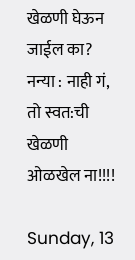खेळणी घेऊन जाईल का?
नन्या : नाही गं, तो स्वत:ची खेळणी ओळखेल ना!!!!

Sunday, 13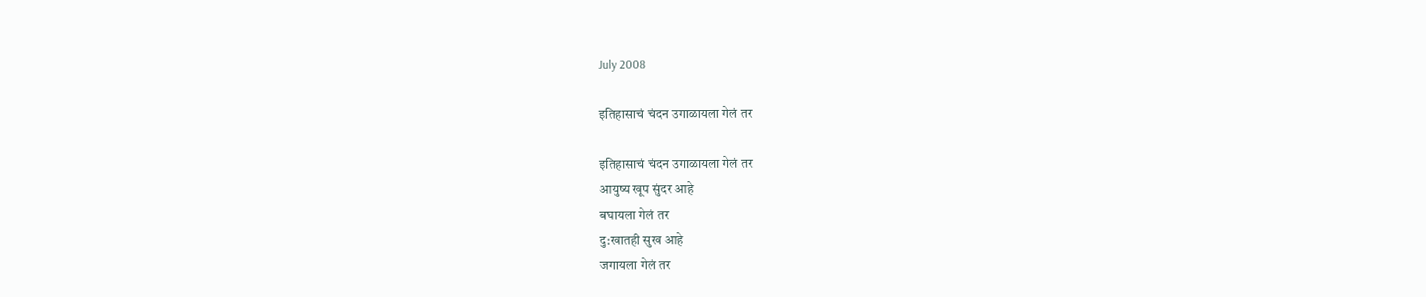July 2008

इतिहासाचं चंदन उगाळायला गेलं तर

इतिहासाचं चंदन उगाळायला गेलं तर
आयुष्य खूप सुंदर आहे
बघायला गेलं तर
दु:खातही सुख आहे
जगायला गेलं तर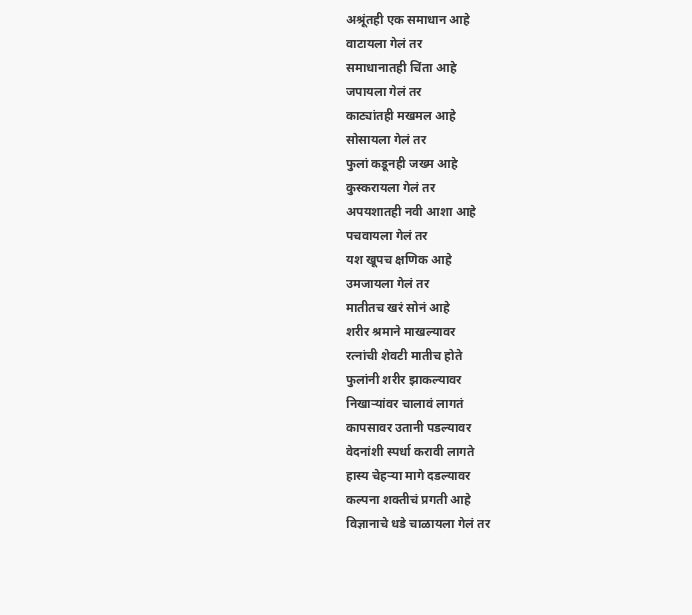अश्रूंतही एक समाधान आहे
वाटायला गेलं तर
समाधानातही चिंता आहे
जपायला गेलं तर
काट्यांतही मखमल आहे
सोसायला गेलं तर
फुलां कडूनही जख्म आहे
कुस्करायला गेलं तर
अपयशातही नवी आशा आहे
पचवायला गेलं तर
यश खूपच क्षणिक आहे
उमजायला गेलं तर
मातीतच खरं सोनं आहे
शरीर श्रमाने माखल्यावर
रत्नांची शेवटी मातीच होते
फुलांनी शरीर झाकल्यावर
निखाऱ्यांवर चालावं लागतं
कापसावर उतानी पडल्यावर
वेदनांशी स्पर्धा करावी लागते
हास्य चेहऱ्या मागे दडल्यावर
कल्पना शक्तीचं प्रगती आहे
विज्ञानाचे धडे चाळायला गेलं तर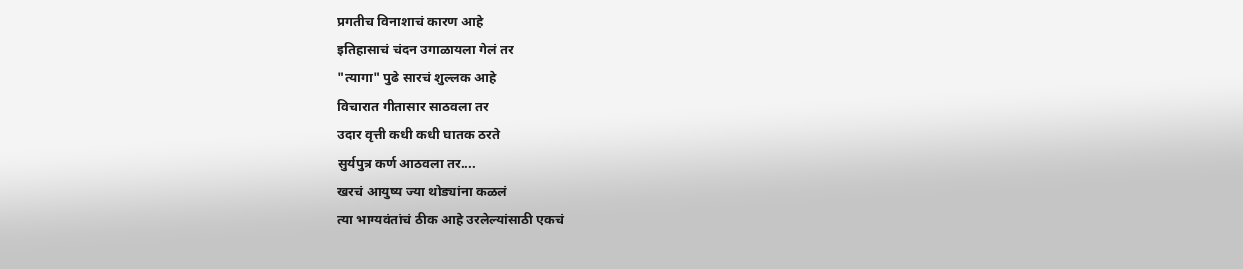प्रगतीच विनाशाचं कारण आहे
इतिहासाचं चंदन उगाळायला गेलं तर
"त्यागा" पुढे सारचं शुल्लक आहे
विचारात गीतासार साठवला तर
उदार वृत्ती कधी कधी घातक ठरते
सुर्यपुत्र कर्ण आठवला तर....
खरचं आयुष्य ज्या थोड्यांना कळलं
त्या भाग्यवंतांचं ठीक आहे उरलेल्यांसाठी एकचं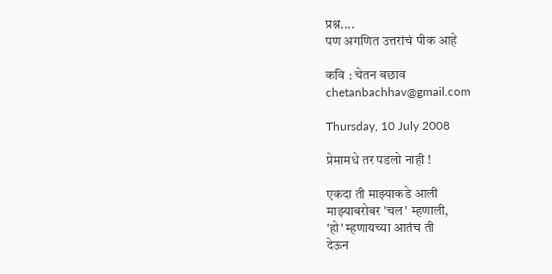प्रश्न....
पण अगणित उत्तरांचं पीक आहे

कवि : चेतन बछाव
chetanbachhav@gmail.com

Thursday, 10 July 2008

प्रेमामधे तर पडलो नाही !

एकदा ती माझ्याकडे आली
माझ्याबरोबर 'चल' म्हणाली,
'हो' म्हणायच्या आतंच ती
देऊन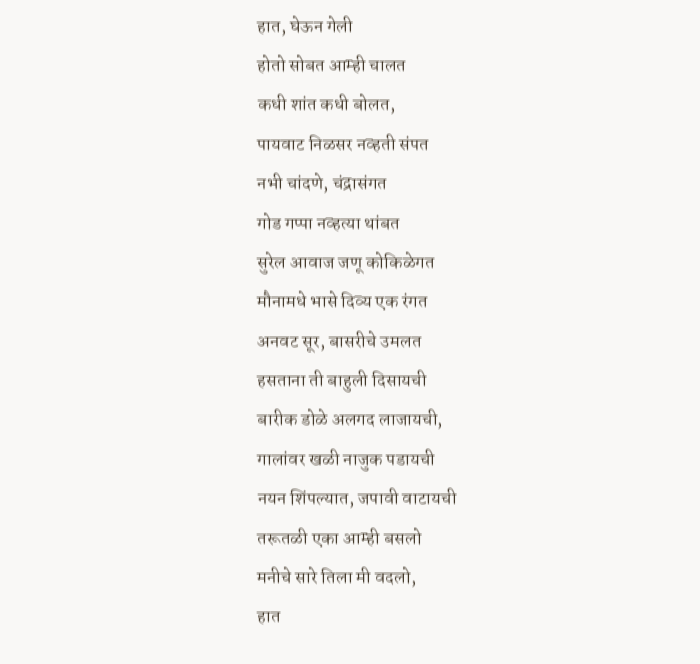हात, घेऊन गेली
होतो सोबत आम्ही चालत
कधी शांत कधी बोलत,
पायवाट निळसर नव्हती संपत
नभी चांदणे, चंद्रासंगत
गोड गप्पा नव्हत्या थांबत
सुरेल आवाज जणू कोकिळेगत
मौनामधे भासे दिव्य एक रंगत
अनवट सूर, बासरीचे उमलत
हसताना ती बाहुली दिसायची
बारीक डोळे अलगद लाजायची,
गालांवर खळी नाजुक पडायची
नयन शिंपल्यात, जपावी वाटायची
तरूतळी एका आम्ही बसलो
मनीचे सारे तिला मी वदलो,
हात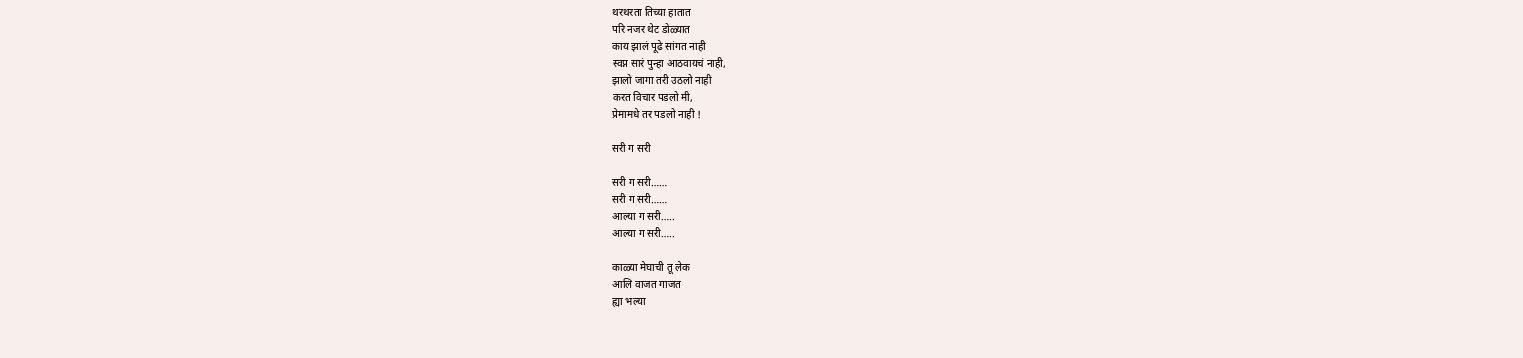थरथरता तिच्या हातात
परि नजर थेट डोळ्यात
काय झालं पूढे सांगत नाही
स्वप्न सारं पुन्हा आठवायचं नाही,
झालो जागा तरी उठलो नाही
करत विचार पडलो मी,
प्रेमामधे तर पडलो नाही !

सरी ग सरी

सरी ग सरी……
सरी ग सरी……
आल्या ग सरी…..
आल्या ग सरी…..

काळ्या मेघाची तू लेक
आलि वाजत गाजत
ह्या भल्या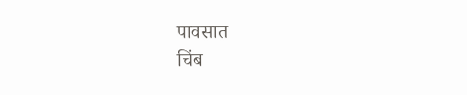पावसात
चिंब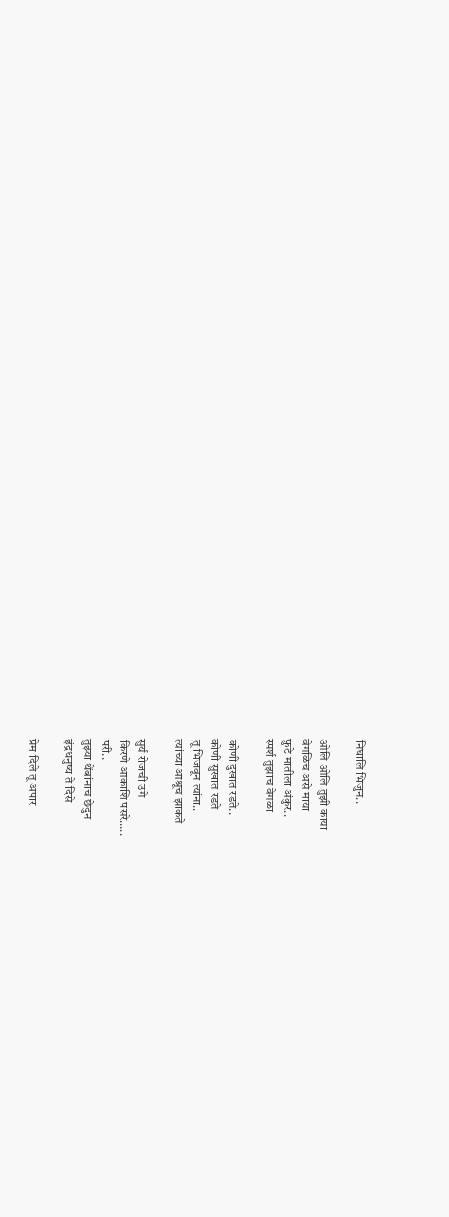निघालि भिजुन..

ओलि ओलि तुझी काया
वेगळिच असे माया
फ़ुटे मातीला अंकुर..
स्पर्श तुझाच वेगळा

कोणी दुखात रडते..
कोणी सुखात रडते
तू भिजवून त्यांना..
त्यांच्या आश्रूच झाकते

सुर्य रोजची उगे
किरणे आकाशि पसरे…..
परी..
तुझ्या थेंबांनाच छेदुन
इंद्रधनुष्य ते दिसे

प्रेम दिले तू अपार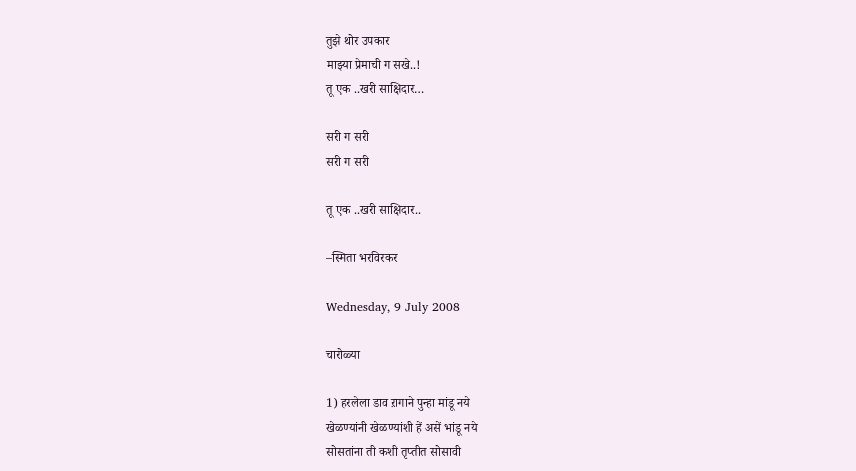तुझे थोर उपकार
माझ्या प्रेमाची ग सखे..!
तू एक ..खरी साक्षिदार…

सरी ग सरी
सरी ग सरी

तू एक ..खरी साक्षिदार..

–स्मिता भरविरकर

Wednesday, 9 July 2008

चारोळ्या

1) हरलेला डाव ऱागाने पुन्हा मांडू नये
खेळण्यांनी खेळण्यांशी हें असें भांडू नये
सोसतांना ती कशी तृप्तीत सोसावी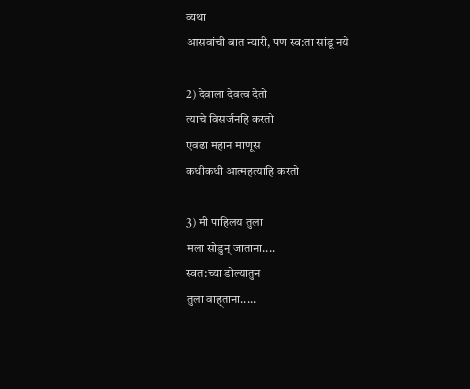व्यथा
आसवांची बात न्यारी, पण स्व:ता सांडू नये

2) देवाला देवत्व देतो
त्याचे विसर्जनहि करतो
एवढा महान माणूस
कधीकधी आत्महत्याहि करतो

3) मी पाहिलय तुला
मला सोडुन् जाताना....
स्वत:च्या डोल्यातुन
तुला वाह्ताना.....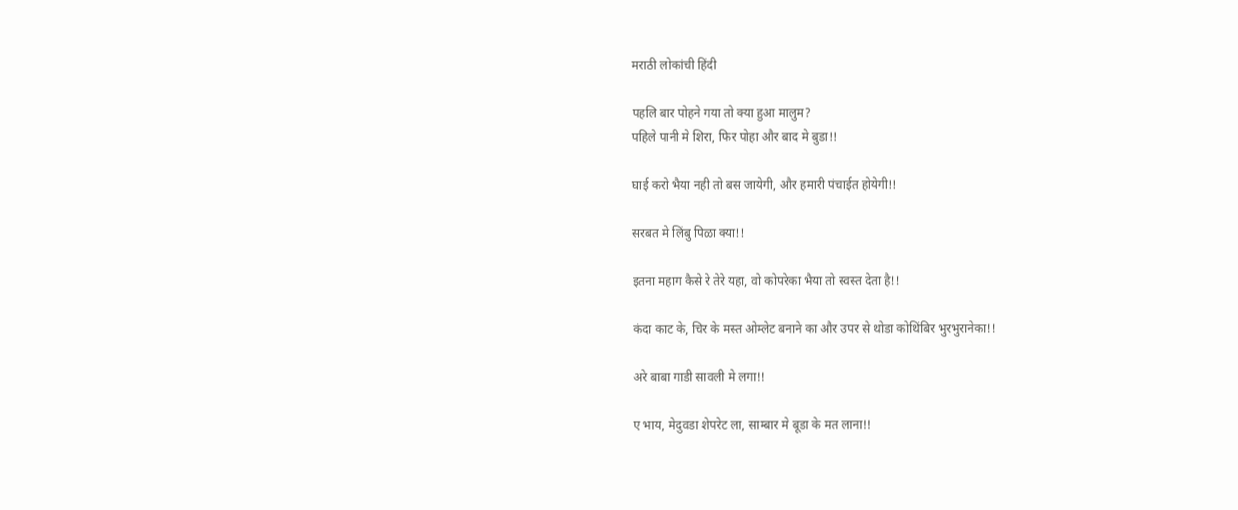मराठी लोकांची हिंदी

पहलि बार पोहने गया तो क्या हुआ मालुम?
पहिले पानी मे शिरा, फिर पोहा और बाद मे बुडा!!

घाई करो भैया नही तो बस जायेगी, और हमारी पंचाईत होयेगी!!

सरबत मे लिंबु पिळा क्या!!

इतना महाग कैसे रे तेरे यहा, वो कोपरेका भैया तो स्वस्त देता है!!

कंदा काट के, चिर के मस्त ओम्लेट बनाने का और उपर से थोडा कोथिंबिर भुरभुरानेका!!

अरे बाबा गाडी सावली मे लगा!!

ए भाय, मेदुवडा शेपरेट ला, साम्बार मे बूडा के मत लाना!!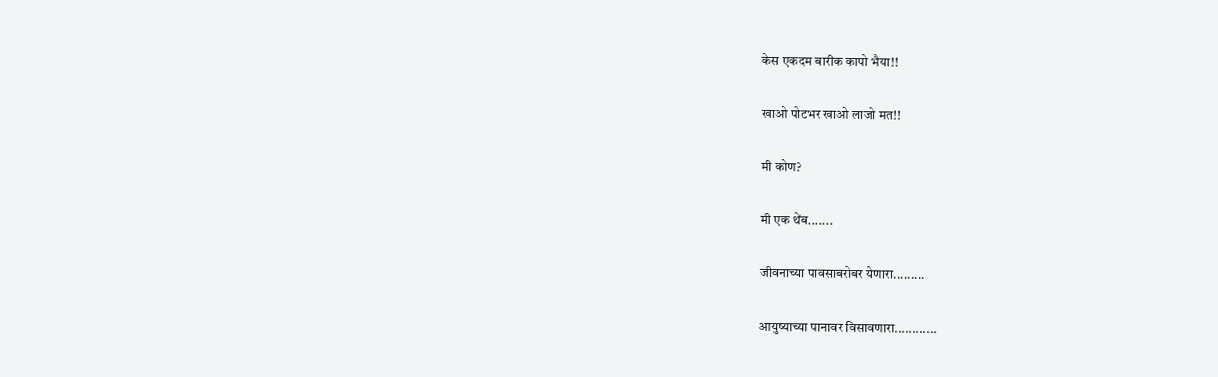केस एकदम बारीक कापो भैया!!

खाओ पोटभर खाओ लाजो मत!!

मी कोण?

मी एक थेंब.......

जीवनाच्या पावसाबरोबर येणारा.........

आयुष्याच्या पानावर विसावणारा............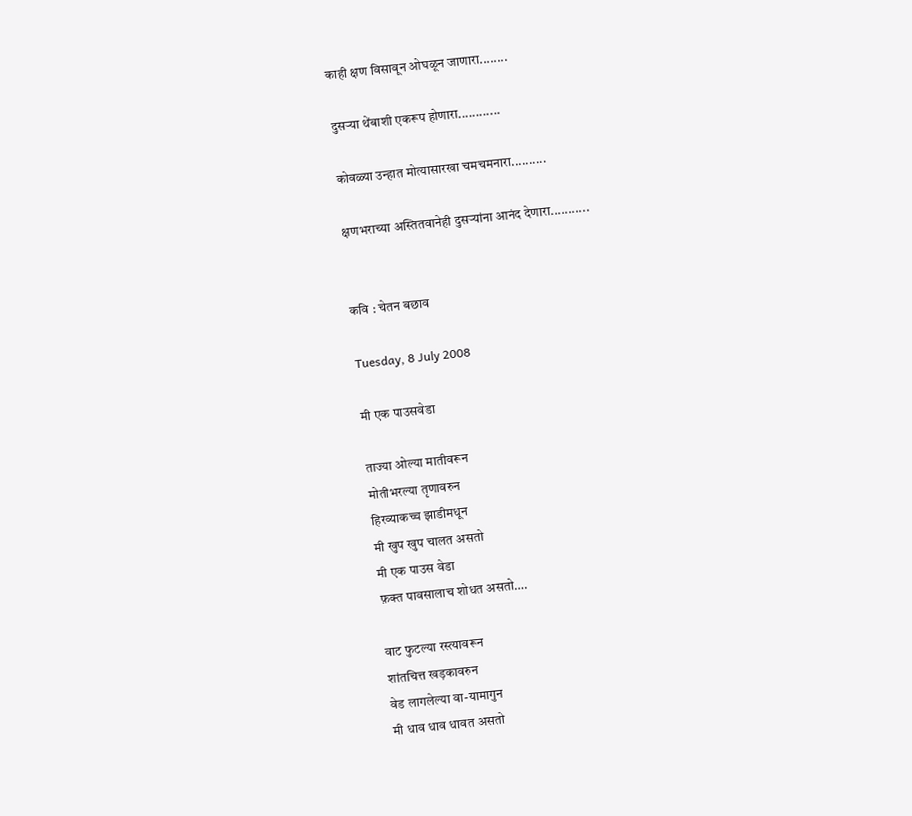काही क्षण विसावून ओघळून जाणारा........

दुसर्‍या थेंबाशी एकरूप होणारा............

कोवळ्या उन्हात मोत्यासारखा चमचमनारा..........

क्षणभराच्या अस्तितवानेही दुसर्‍यांना आनंद देणारा...........


कवि : चेतन बछाव

Tuesday, 8 July 2008

मी एक पाउसवेडा

ताज्या ओल्या मातीवरून
मोतीभरल्या तृणावरुन
हिरव्याकच्च झाडीमधून
मी खुप खुप चालत असतो
मी एक पाउस वेडा
फ़क्त पावसालाच शोधत असतो….

वाट फुटल्या रस्त्यावरून
शांतचित्त खड़कावरुन
वेड लागलेल्या वा-यामागुन
मी धाव धाव धावत असतो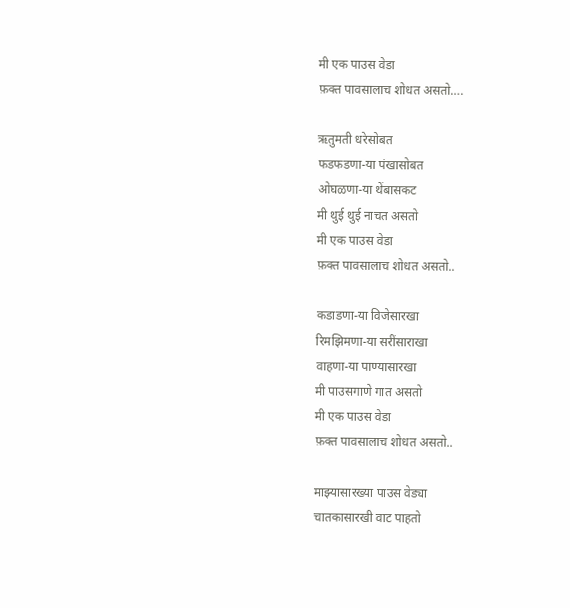मी एक पाउस वेडा
फ़क्त पावसालाच शोधत असतो….

ऋतुमती धरेसोबत
फडफडणा-या पंखासोबत
ओघळणा-या थेंबासकट
मी थुई थुई नाचत असतो
मी एक पाउस वेडा
फ़क्त पावसालाच शोधत असतो..

कडाडणा-या विजेसारखा
रिमझिमणा-या सरींसाराखा
वाहणा-या पाण्यासारखा
मी पाउसगाणे गात असतो
मी एक पाउस वेडा
फ़क्त पावसालाच शोधत असतो..

माझ्यासारख्या पाउस वेड्या
चातकासारखी वाट पाहतो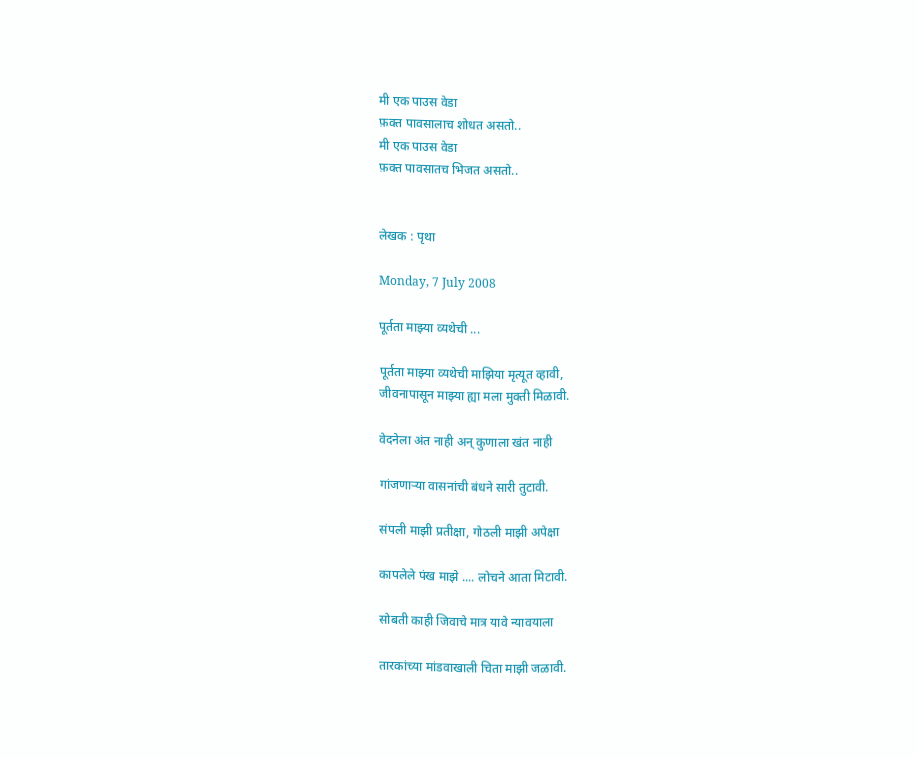मी एक पाउस वेडा
फ़क्त पावसालाच शोधत असतो..
मी एक पाउस वेडा
फ़क्त पावसातच भिजत असतो..


लेखक : पृथा

Monday, 7 July 2008

पूर्तता माझ्या व्यथेची ...

पूर्तता माझ्या व्यथेची माझिया मृत्यूत व्हावी,
जीवनापासून माझ्या ह्या मला मुक्ती मिळावी.

वेदनेला अंत नाही अन्‌ कुणाला खंत नाही

गांजणाऱ्या वासनांची बंधने सारी तुटावी.

संपली माझी प्रतीक्षा, गोठली माझी अपेक्षा

कापलेले पंख माझे .... लोचने आता मिटावी.

सोबती काही जिवाचे मात्र यावे न्यावयाला

तारकांच्या मांडवाखाली चिता माझी जळावी.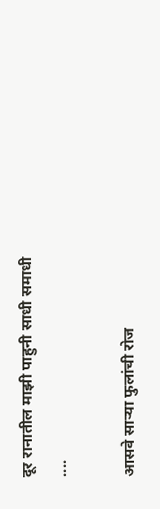दूर रानातील माझी पाहुनी साधी समाधी ....

आसवे साऱ्या फुलांची रोज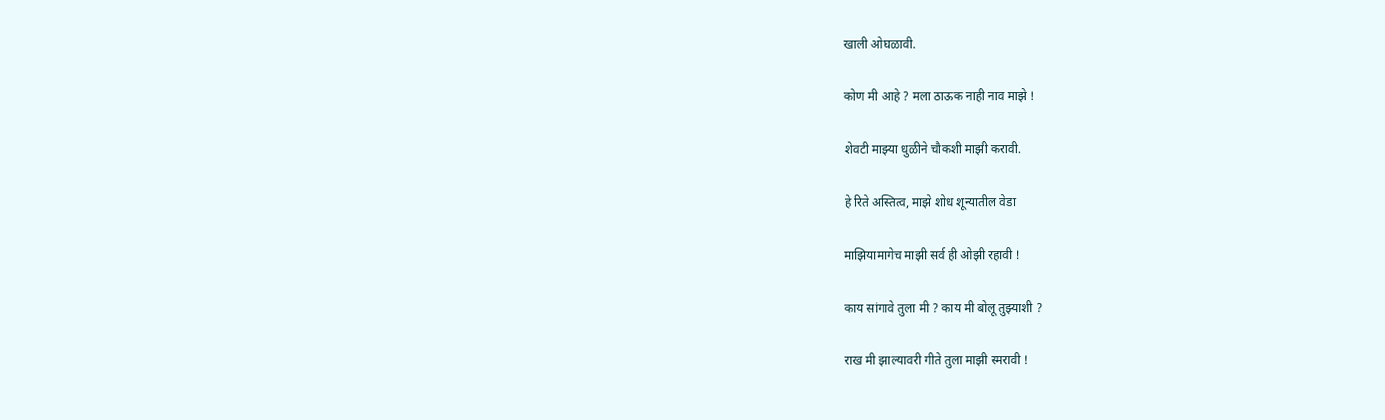खाली ओघळावी.

कोण मी आहे ? मला ठाऊक नाही नाव माझे !

शेवटी माझ्या धुळीने चौकशी माझी करावी.

हे रिते अस्तित्व, माझे शोध शून्यातील वेडा

माझियामागेच माझी सर्व ही ओझी रहावी !

काय सांगावे तुला मी ? काय मी बोलू तुझ्याशी ?

राख मी झाल्यावरी गीते तुला माझी स्मरावी !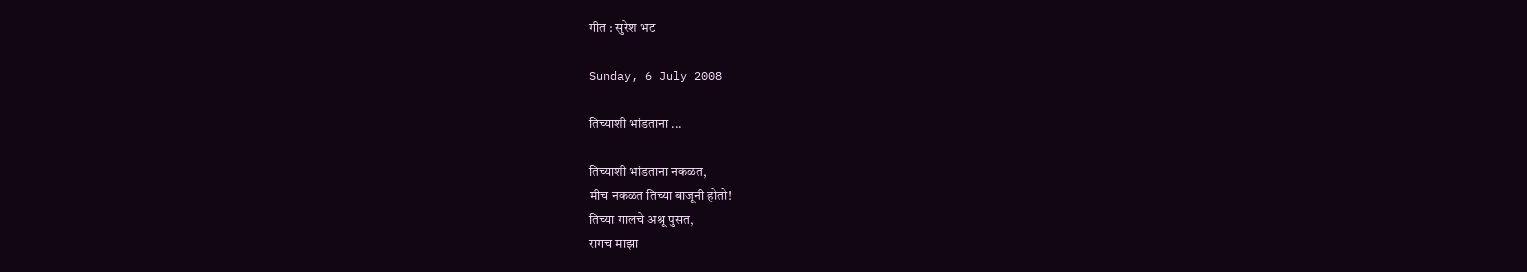गीत : सुरेश भट

Sunday, 6 July 2008

तिच्याशी भांडताना ...

तिच्याशी भांडताना नकळत,
मीच नकळत तिच्या बाजूनी होतो!
तिच्या गालचे अश्रू पुसत,
रागच माझा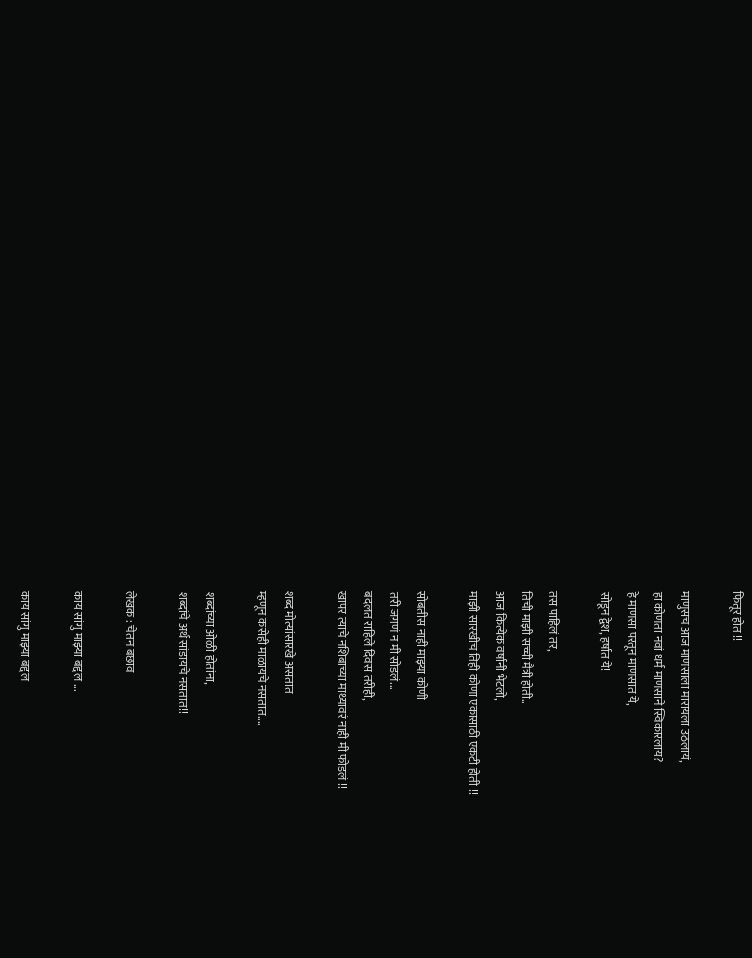फितूर होत !!

माणुसच आज माणसाला मारायला उठलायं,
हा कोणता नवां धर्म माणसाने स्विकारलाय?
हे माणसा परतून माणसात ये,
सोडून द्वेश, हर्षात ये!

तस पाहिलं तर,
तिची माझी सच्ची मैत्री होती..
आज कित्येक वर्षानी भेटलो,
माझी सारखीच तिही कोणा एकासाठी एकटी होती !!

सोबतीस नाही माझ्या कोणी
तरी जगणं न मी सोडलं...
बदलत राहिले दिवस तरीही,
खापर त्याचे नशिबाच्या माथ्यावरं नाही मी फोडलं !!

शब्द मोत्यांसारखे असतात
म्हणून कसेही माळायचे नसतात....

शब्दांच्या ओळी होतांना,
शब्दांचे अर्थ सांडायचे नसतात!!

लेखक : चेतन बछाव

काय सांगु माझ्या बद्दल ...

काय सांगु माझ्या बद्दल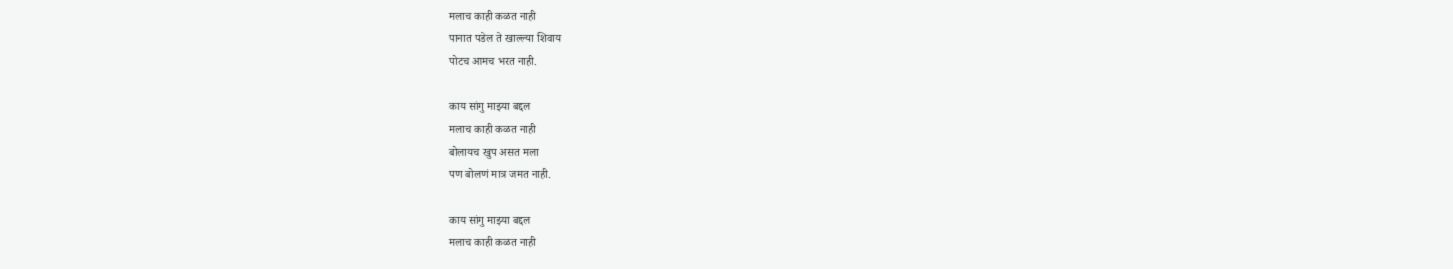मलाच काही कळत नाही
पानात पडेल ते खाल्ल्या शिवाय
पोटच आमच भरत नाही.

काय सांगु माझ्या बद्दल
मलाच काही कळत नाही
बोलायच खुप असत मला
पण बोलणं मात्र जमत नाही.

काय सांगु माझ्या बद्दल
मलाच काही कळत नाही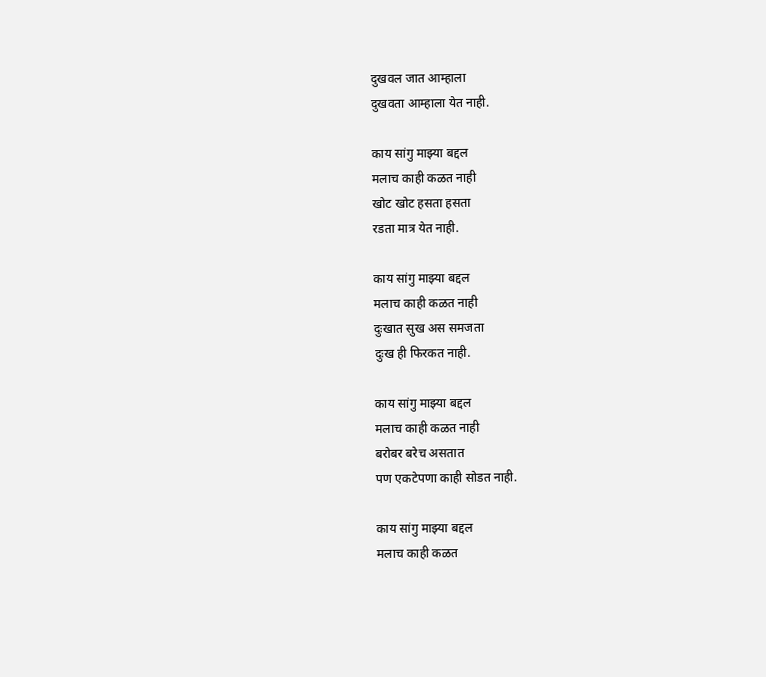दुखवल जात आम्हाला
दुखवता आम्हाला येत नाही.

काय सांगु माझ्या बद्दल
मलाच काही कळत नाही
खोट खोट हसता हसता
रडता मात्र येत नाही.

काय सांगु माझ्या बद्दल
मलाच काही कळत नाही
दुःखात सुख अस समजता
दुःख ही फिरकत नाही.

काय सांगु माझ्या बद्दल
मलाच काही कळत नाही
बरोबर बरेच असतात
पण एकटेपणा काही सोडत नाही.

काय सांगु माझ्या बद्दल
मलाच काही कळत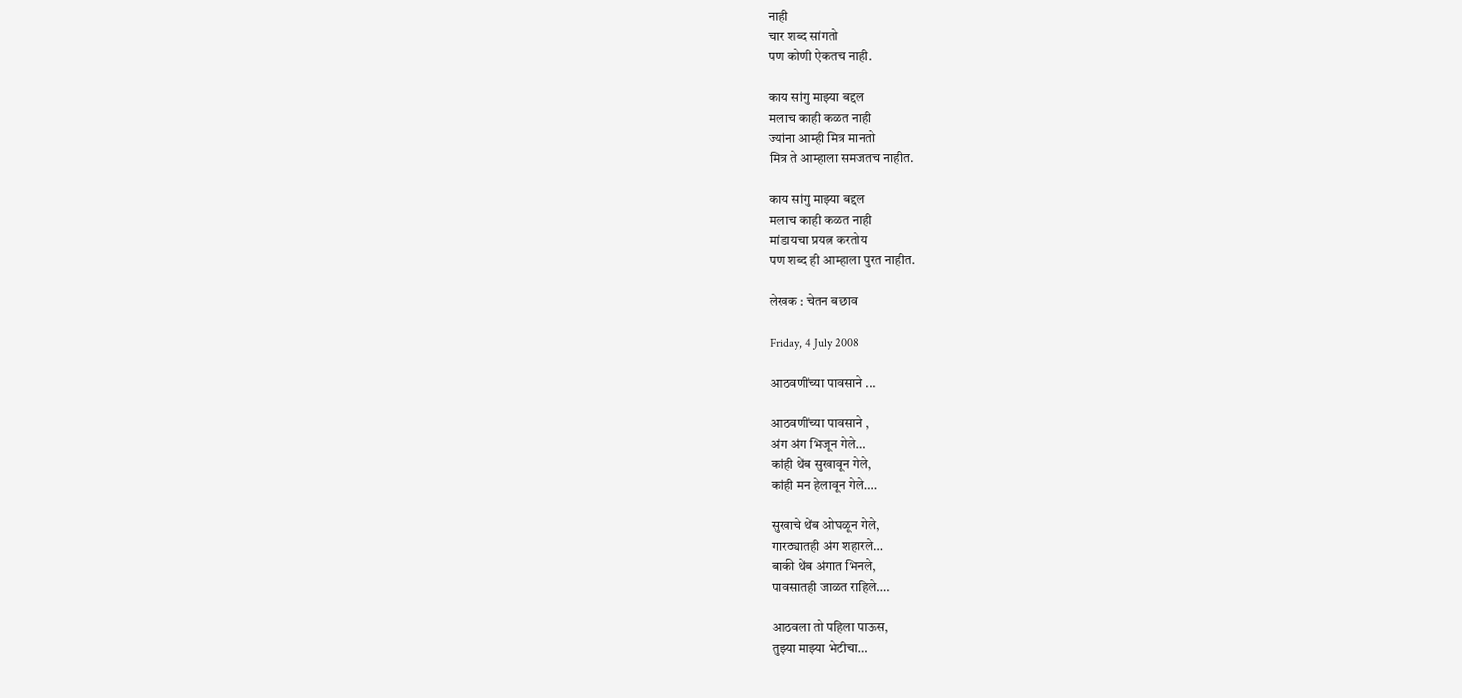नाही
चार शब्द सांगतो
पण कोणी ऐकतच नाही.

काय सांगु माझ्या बद्दल
मलाच काही कळत नाही
ज्यांना आम्ही मित्र मानतो
मित्र ते आम्हाला समजतच नाहीत.

काय सांगु माझ्या बद्दल
मलाच काही कळत नाही
मांडायचा प्रयत्न करतोय
पण शब्द ही आम्हाला पुरत नाहीत.

लेखक : चेतन बछाव

Friday, 4 July 2008

आठवणींच्या पावसाने ...

आठवणींच्या पावसाने ,
अंग अंग भिजून गेले…
कांही थेंब सुखावून गेले,
कांही मन हेलावून गेले….

सुखाचे थेंब ओघळून गेले,
गारठ्यातही अंग शहारले…
बाकी थेंब अंगात भिनले,
पावसातही जाळत राहिले….

आठवला तो पहिला पाऊस,
तुझ्या माझ्या भेटीचा…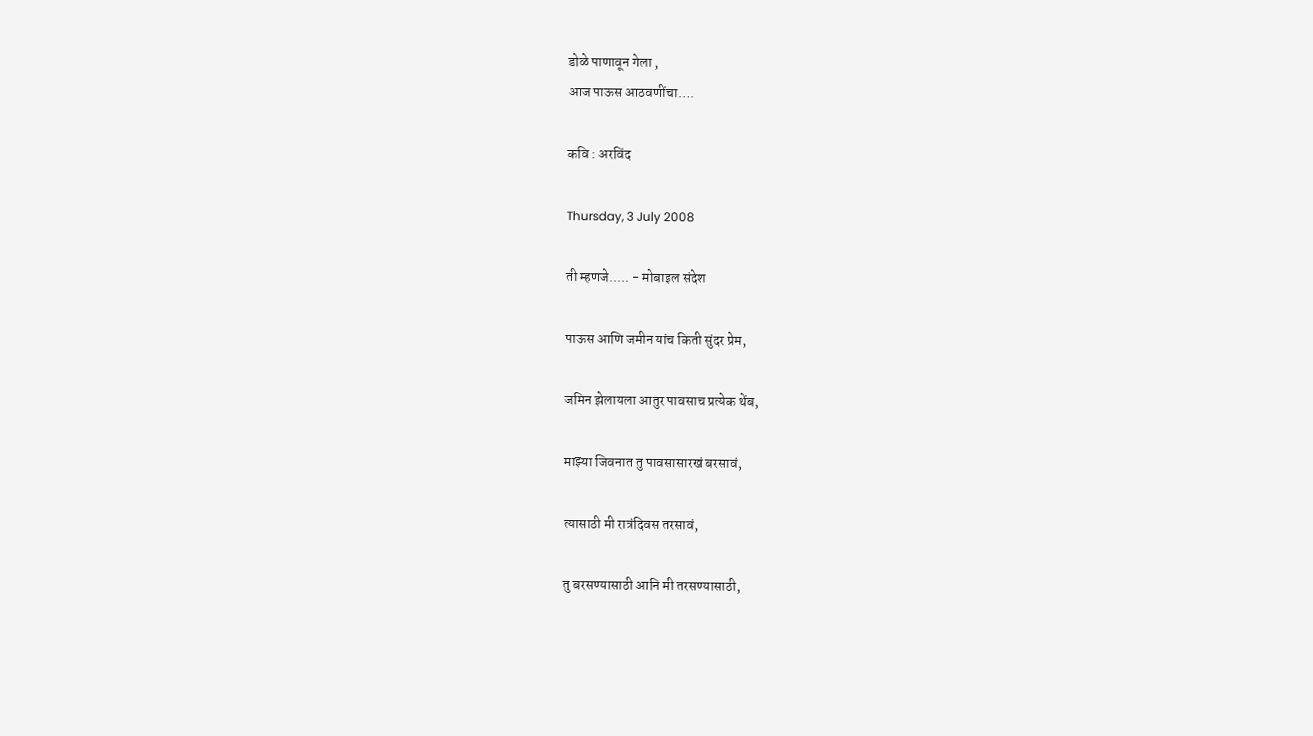डोळे पाणावून गेला ,
आज पाऊस आठवणींचा….

कवि : अरविंद

Thursday, 3 July 2008

ती म्हणजे..... - मोबाइल संदेश

पाऊस आणि जमीन यांच किती सुंदर प्रेम,

जमिन झेलायला आतुर पावसाच प्रत्येक थेंब,

माझ्या जिवनात तु पावसासारखं बरसावं,

त्यासाठी मी रात्रंदिवस तरसावं,

तु बरसण्यासाठी आनि मी तरसण्यासाठी,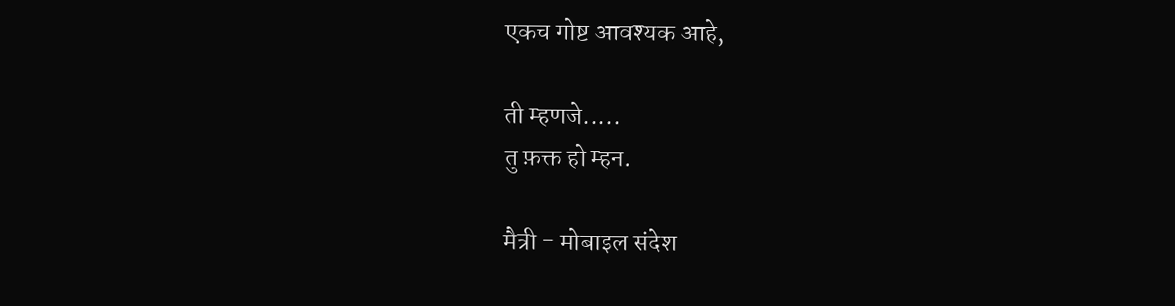एकच गोष्ट आवश्यक आहे,

ती म्हणजे.....
तु फ़क्त हो म्हन.

मैत्री - मोबाइल संदेश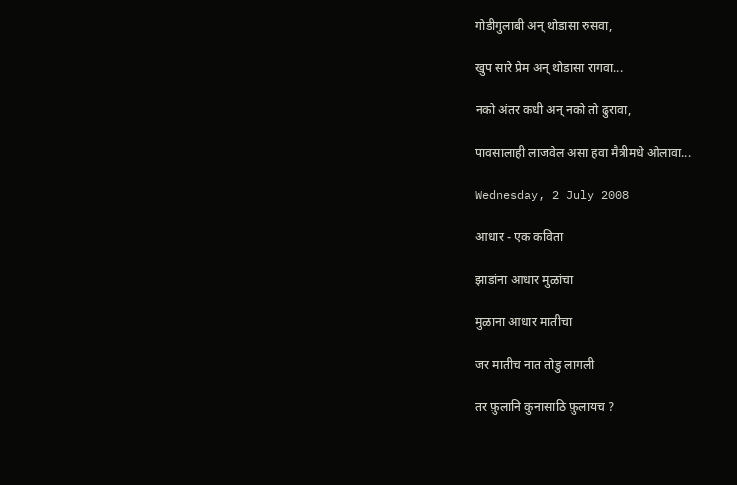गोडीगुलाबी अन् थोडासा रुसवा,

खुप सारे प्रेम अन् थोडासा रागवा...

नको अंतर कधी अन् नको तो ढुरावा,

पावसालाही लाजवेल असा हवा मैत्रीमधे ओलावा...

Wednesday, 2 July 2008

आधार - एक कविता

झाडांना आधार मुळांचा

मुळाना आधार मातीचा

जर मातीच नात तोडु लागली

तर फ़ुलानि कुनासाठि फ़ुलायच ?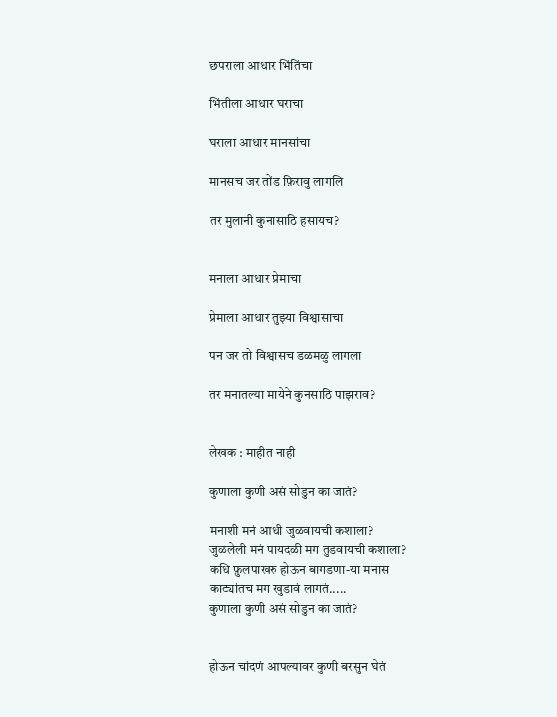छपराला आधार भिंतिंचा

भिंतीला आधार घराचा

घराला आधार मानसांचा

मानसच जर तोंड फ़िरावु लागलि

तर मुलानी कुनासाठि हसायच?


मनाला आधार प्रेमाचा

प्रेमाला आधार तुझ्या विश्वासाचा

पन जर तो विश्वासच डळमळु लागला

तर मनातल्या मायेने कुनसाठि पाझराव?


लेखक : माहीत नाही

कुणाला कुणी असं सोडुन का जातं?

मनाशी मनं आधी जुळवायची कशाला?
जुळलेली मनं पायदळी मग तुडवायची कशाला?
कधि फ़ुलपाखरु होऊन बागडणा-या मनास
काट्यांतच मग खुडावं लागतं.....
कुणाला कुणी असं सोडुन का जातं?


होऊन चांदणं आपल्यावर कुणी बरसुन घेतं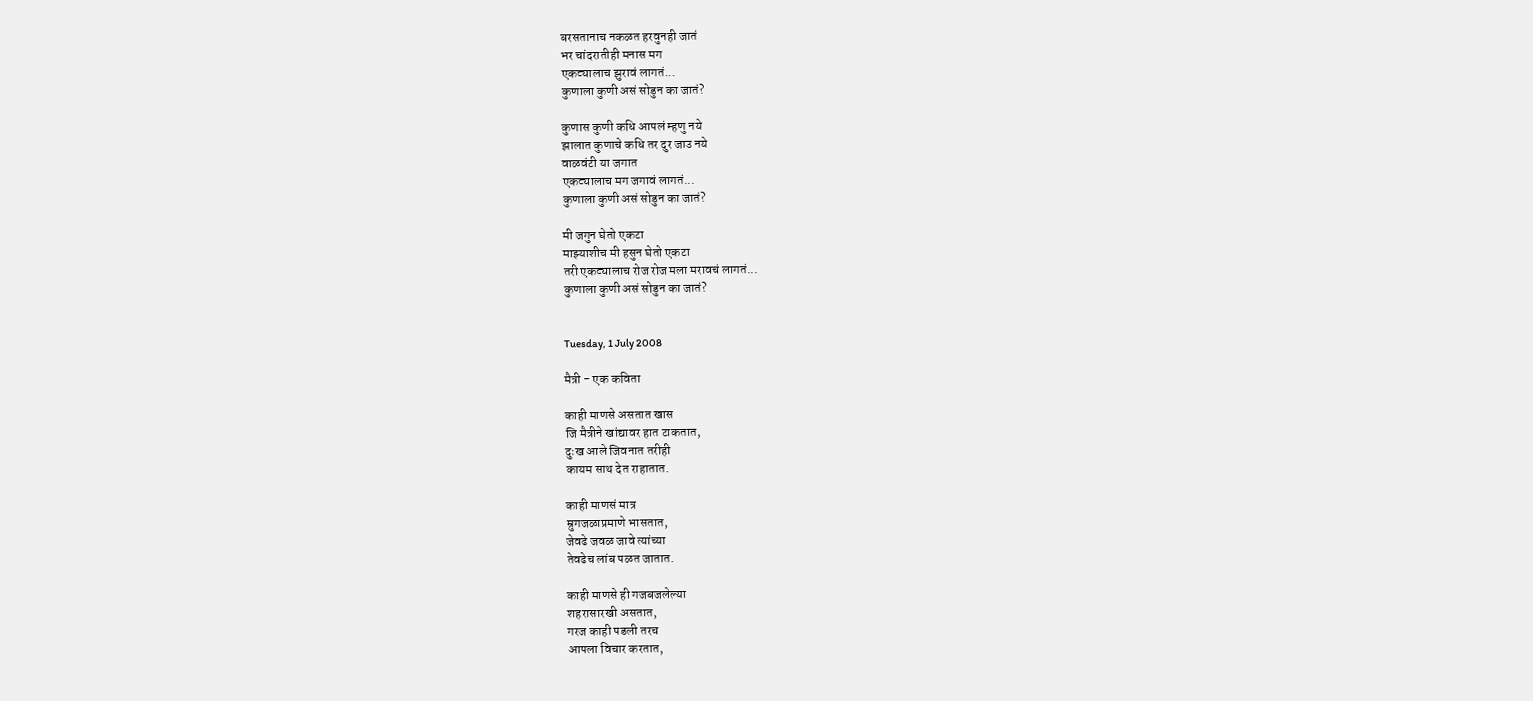बरसतानाच नकळत हरवुनही जातं
भर चांदरातीही मनास मग
एकट्यालाच झुरावं लागतं...
कुणाला कुणी असं सोडुन का जातं?

कुणास कुणी कधि आपलं म्हणु नये
झालात कुणाचे कधि तर दुर जाउ नये
वाळवंटी या जगात
एकट्यालाच मग जगावं लागतं...
कुणाला कुणी असं सोडुन का जातं?

मी जगुन घेतो एकटा
माझ्याशीच मी हसुन घेतो एकटा
तरी एकट्यालाच रोज रोज मला मरावचं लागतं...
कुणाला कुणी असं सोडुन का जातं?


Tuesday, 1 July 2008

मैत्री - एक कविता

काही माणसे असतात खास
जि मैत्रीने खांद्यावर हात टाकतात,
दुःख आले जिवनात तरीही
कायम साथ देत राहातात.

काही माणसं मात्र
म्रुगजळाप्रमाणे भासतात,
जेवढे जवळ जावे त्यांच्या
तेवढेच लांब पळत जातात.

काही माणसे ही गजबजलेल्या
शहरासारखी असतात,
गरज काही पडली तरच
आपला विचार करतात,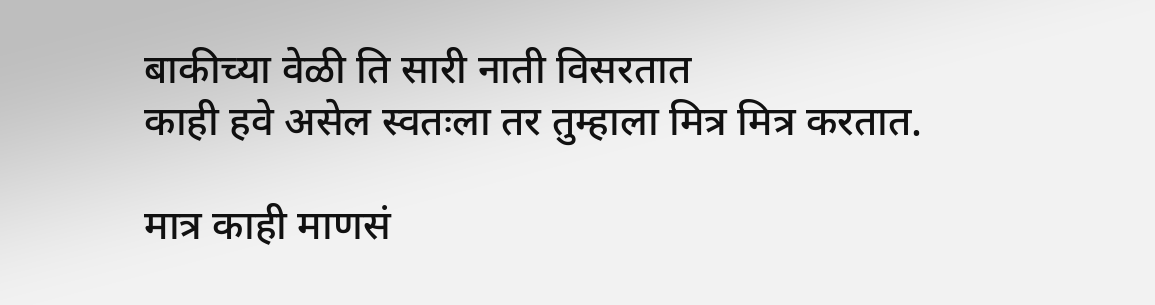बाकीच्या वेळी ति सारी नाती विसरतात
काही हवे असेल स्वतःला तर तुम्हाला मित्र मित्र करतात.

मात्र काही माणसं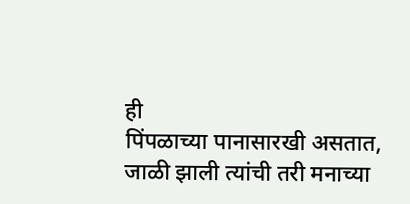ही
पिंपळाच्या पानासारखी असतात,
जाळी झाली त्यांची तरी मनाच्या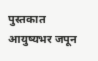पुस्तकात आयुष्यभर जपून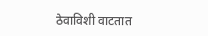ठेवाविशी वाटतात